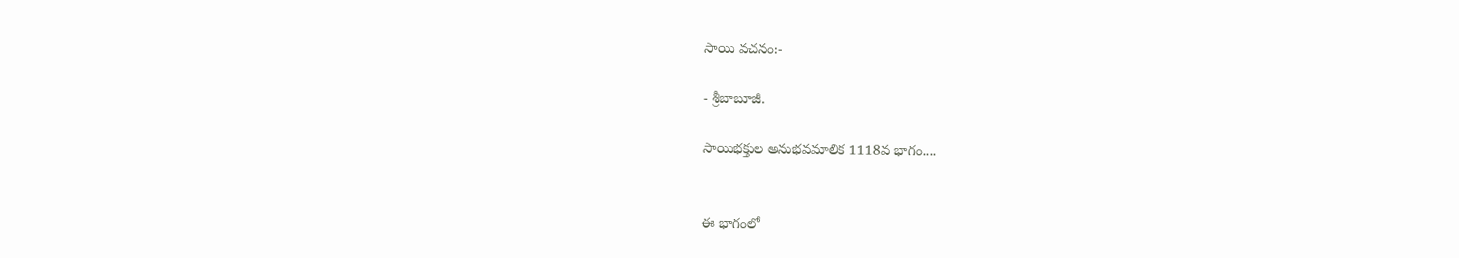సాయి వచనం:-

- శ్రీబాబూజీ.

సాయిభక్తుల అనుభవమాలిక 1118వ భాగం....


ఈ భాగంలో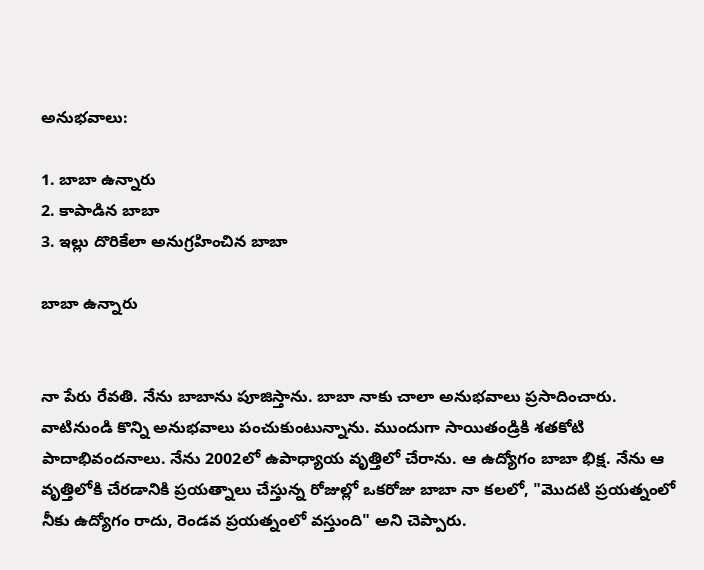అనుభవాలు:

1. బాబా ఉన్నారు
2. కాపాడిన బాబా
3. ఇల్లు దొరికేలా అనుగ్రహించిన బాబా

బాబా ఉన్నారు


నా పేరు రేవతి. నేను బాబాను పూజిస్తాను. బాబా నాకు చాలా అనుభవాలు ప్రసాదించారు. వాటినుండి కొన్ని అనుభవాలు పంచుకుంటున్నాను. ముందుగా సాయితండ్రికి శతకోటి పాదాభివందనాలు. నేను 2002లో ఉపాధ్యాయ వృత్తిలో చేరాను. ఆ ఉద్యోగం బాబా భిక్ష. నేను ఆ వృత్తిలోకి చేరడానికి ప్రయత్నాలు చేస్తున్న రోజుల్లో ఒకరోజు బాబా నా కలలో, "మొదటి ప్రయత్నంలో నీకు ఉద్యోగం రాదు, రెండవ ప్రయత్నంలో వస్తుంది" అని చెప్పారు.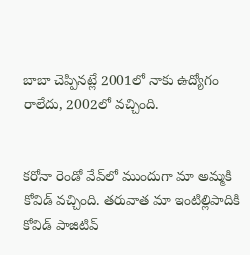బాబా చెప్పినట్లే 2001లో నాకు ఉద్యోగం రాలేదు, 2002లో వచ్చింది.


కరోనా రెండో వేవ్‌లో ముందుగా మా అమ్మకి కోవిడ్ వచ్చింది. తరువాత మా ఇంటిల్లిపాదికి కోవిడ్ పాజిటివ్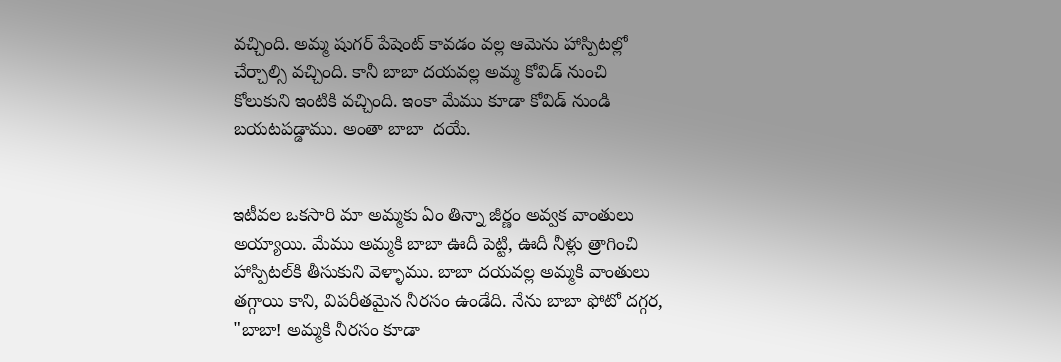వచ్చింది. అమ్మ షుగర్ పేషెంట్ కావడం వల్ల ఆమెను హాస్పిటల్లో చేర్చాల్సి వచ్చింది. కానీ బాబా దయవల్ల అమ్మ కోవిడ్ నుంచి కోలుకుని ఇంటికి వచ్చింది. ఇంకా మేము కూడా కోవిడ్ నుండి బయటపడ్డాము. అంతా బాబా  దయే.


ఇటీవల ఒకసారి మా అమ్మకు ఏం తిన్నా జీర్ణం అవ్వక వాంతులు అయ్యాయి. మేము అమ్మకి బాబా ఊదీ పెట్టి, ఊదీ నీళ్లు త్రాగించి హాస్పిటల్‌కి తీసుకుని వెళ్ళాము. బాబా దయవల్ల అమ్మకి వాంతులు తగ్గాయి కాని, విపరీతమైన నీరసం ఉండేది. నేను బాబా ఫోటో దగ్గర, "బాబా! అమ్మకి నీరసం కూడా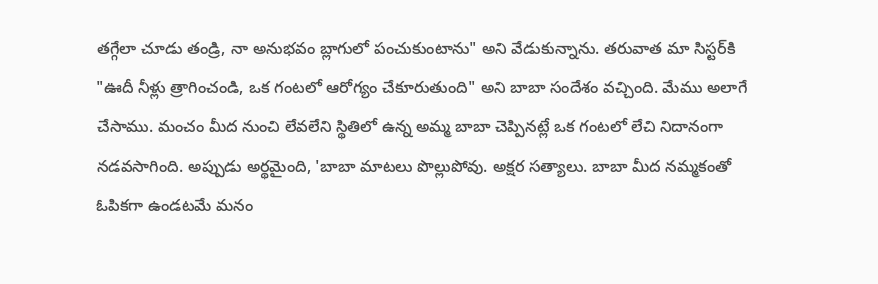తగ్గేలా చూడు తండ్రి, నా అనుభవం బ్లాగులో పంచుకుంటాను" అని వేడుకున్నాను. తరువాత మా సిస్టర్‌కి "ఊదీ నీళ్లు త్రాగించండి, ఒక గంటలో ఆరోగ్యం చేకూరుతుంది" అని బాబా సందేశం వచ్చింది. మేము అలాగే చేసాము. మంచం మీద నుంచి లేవలేని స్థితిలో ఉన్న అమ్మ బాబా చెప్పినట్లే ఒక గంటలో లేచి నిదానంగా నడవసాగింది. అప్పుడు అర్థమైంది, 'బాబా మాటలు పొల్లుపోవు. అక్షర సత్యాలు. బాబా మీద నమ్మకంతో ఓపికగా ఉండటమే మనం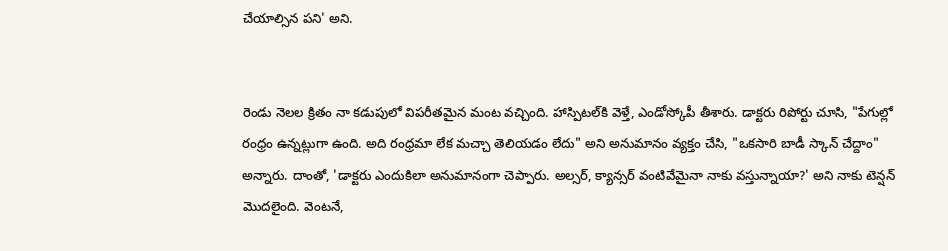చేయాల్సిన పని' అని.


రెండు నెలల క్రితం నా కడుపులో విపరీతమైన మంట వచ్చింది. హాస్పిటల్‌కి వెళ్తే, ఎండోస్కోపీ తీశారు. డాక్టరు రిపోర్టు చూసి, "పేగుల్లో రంధ్రం ఉన్నట్లుగా ఉంది. అది రంధ్రమా లేక మచ్చా తెలియడం లేదు" అని అనుమానం వ్యక్తం చేసి, "ఒకసారి బాడీ స్కాన్ చేద్దాం" అన్నారు. దాంతో, 'డాక్టరు ఎందుకిలా అనుమానంగా చెప్పారు. అల్సర్, క్యాన్సర్ వంటివేమైనా నాకు వస్తున్నాయా?' అని నాకు టెన్షన్ మొదలైంది. వెంటనే,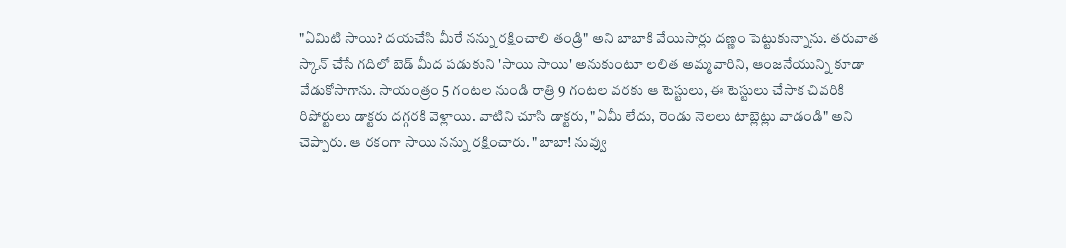"ఏమిటి సాయి? దయచేసి మీరే నన్ను రక్షించాలి తండ్రి" అని బాబాకి వేయిసార్లు దణ్ణం పెట్టుకున్నాను. తరువాత స్కాన్ చేసే గదిలో బెడ్ మీద పడుకుని 'సాయి సాయి' అనుకుంటూ లలిత అమ్మవారిని, ఆంజనేయున్ని కూడా వేడుకోసాగాను. సాయంత్రం 5 గంటల నుండి రాత్రి 9 గంటల వరకు ఆ టెస్టులు, ఈ టెస్టులు చేసాక చివరికి రిపోర్టులు డాక్టరు దగ్గరకి వెళ్లాయి. వాటిని చూసి డాక్టరు, "ఏమీ లేదు, రెండు నెలలు టాబ్లెట్లు వాడండి" అని చెప్పారు. ఆ రకంగా సాయి నన్ను రక్షించారు. "బాబా! నువ్వు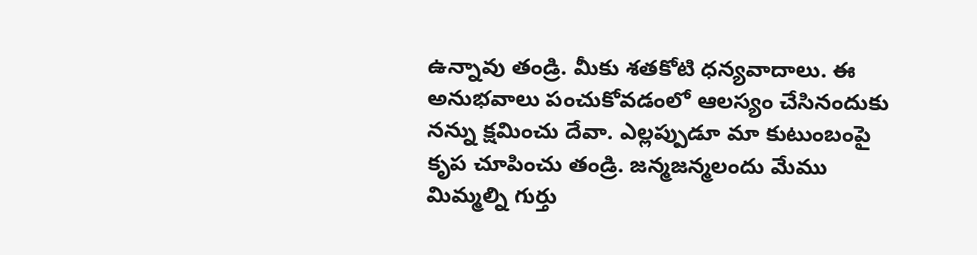ఉన్నావు తండ్రి. మీకు శతకోటి ధన్యవాదాలు. ఈ అనుభవాలు పంచుకోవడంలో ఆలస్యం చేసినందుకు నన్ను క్షమించు దేవా. ఎల్లప్పుడూ మా కుటుంబంపై కృప చూపించు తండ్రి. జన్మజన్మలందు మేము మిమ్మల్ని గుర్తు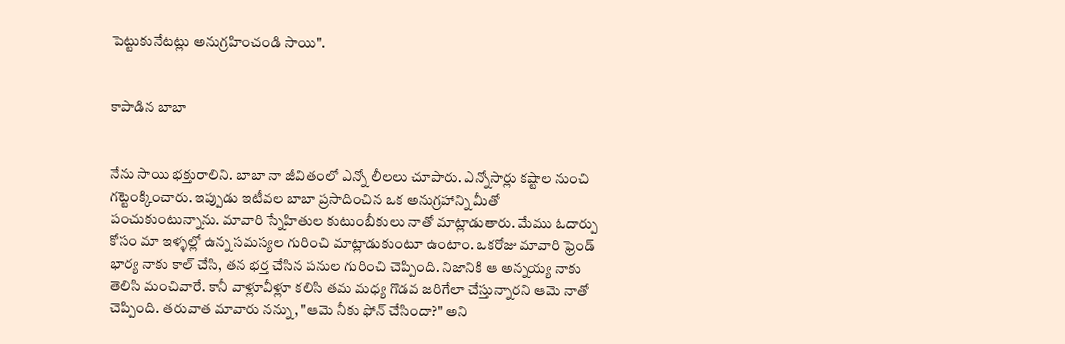పెట్టుకునేటట్లు అనుగ్రహించండి సాయి".


కాపాడిన బాబా


నేను సాయి భక్తురాలిని. బాబా నా జీవితంలో ఎన్నో లీలలు చూపారు. ఎన్నోసార్లు కష్టాల నుంచి గట్టెంక్కించారు. ఇప్పుడు ఇటీవల బాబా ప్రసాదించిన ఒక అనుగ్రహాన్ని మీతో పంచుకుంటున్నాను. మావారి స్నేహితుల కుటుంబీకులు నాతో మాట్లాడుతారు. మేము ఓదార్పు కోసం మా ఇళ్ళల్లో ఉన్న సమస్యల గురించి మాట్లాడుకుంటూ ఉంటాం. ఒకరోజు మావారి ఫ్రెండ్ భార్య నాకు కాల్ చేసి, తన భర్త చేసిన పనుల గురించి చెప్పింది. నిజానికి ఆ అన్నయ్య నాకు తెలిసి మంచివారే. కానీ వాళ్లూవీళ్లూ కలిసి తమ మధ్య గొడవ జరిగేలా చేస్తున్నారని ఆమె నాతో చెప్పింది. తరువాత మావారు నన్ను, "ఆమె నీకు ఫోన్ చేసిందా?" అని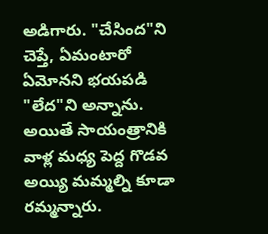అడిగారు. "చేసింద"ని చెప్తే, ఏమంటారో ఏమోనని భయపడి "లేద"ని అన్నాను. అయితే సాయంత్రానికి వాళ్ల మధ్య పెద్ద గొడవ అయ్యి మమ్మల్ని కూడా రమ్మన్నారు.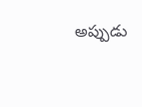అప్పుడు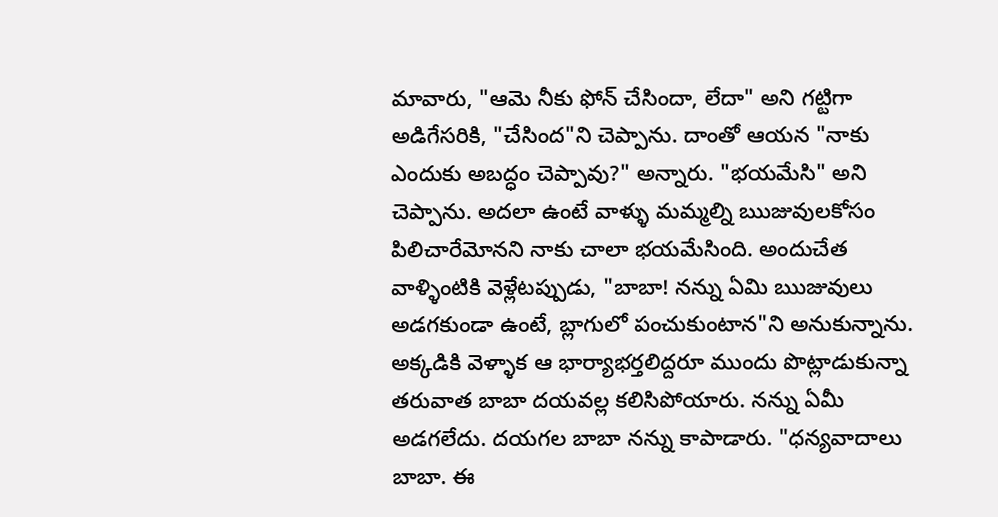మావారు, "ఆమె నీకు ఫోన్ చేసిందా, లేదా" అని గట్టిగా అడిగేసరికి, "చేసింద"ని చెప్పాను. దాంతో ఆయన "నాకు ఎందుకు అబద్ధం చెప్పావు?" అన్నారు. "భయమేసి" అని చెప్పాను. అదలా ఉంటే వాళ్ళు మమ్మల్ని ఋజువులకోసం పిలిచారేమోనని నాకు చాలా భయమేసింది. అందుచేత వాళ్ళింటికి వెళ్లేటప్పుడు, "బాబా! నన్ను ఏమి ఋజువులు అడగకుండా ఉంటే, బ్లాగులో పంచుకుంటాన"ని అనుకున్నాను. అక్కడికి వెళ్ళాక ఆ భార్యాభర్తలిద్దరూ ముందు పొట్లాడుకున్నా తరువాత బాబా దయవల్ల కలిసిపోయారు. నన్ను ఏమీ అడగలేదు. దయగల బాబా నన్ను కాపాడారు. "ధన్యవాదాలు బాబా. ఈ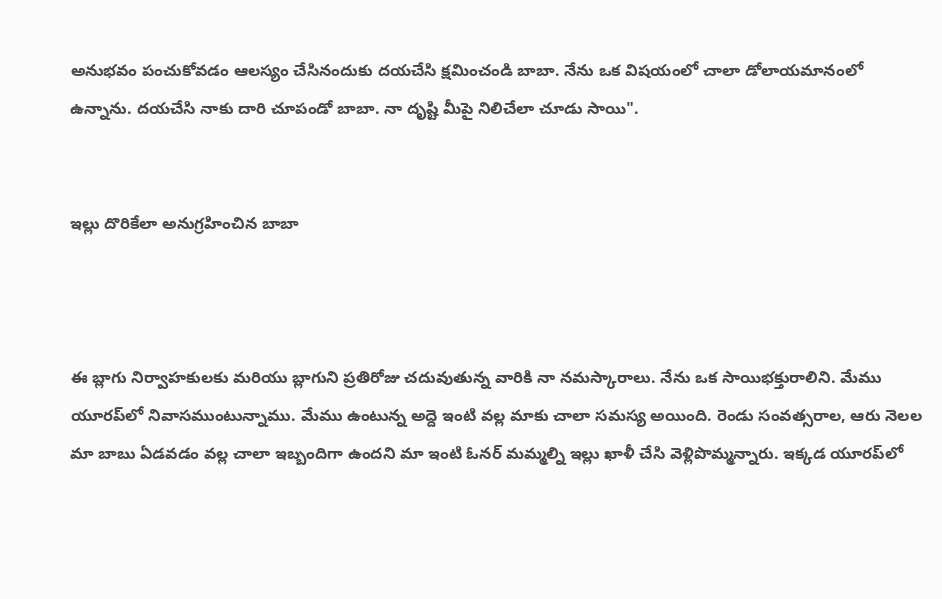అనుభవం పంచుకోవడం ఆలస్యం చేసినందుకు దయచేసి క్షమించండి బాబా. నేను ఒక విషయంలో చాలా డోలాయమానంలో ఉన్నాను. దయచేసి నాకు దారి చూపండో బాబా. నా దృష్టి మీపై నిలిచేలా చూడు సాయి".


ఇల్లు దొరికేలా అనుగ్రహించిన బాబా



ఈ బ్లాగు నిర్వాహకులకు మరియు బ్లాగుని ప్రతిరోజు చదువుతున్న వారికి నా నమస్కారాలు. నేను ఒక సాయిభక్తురాలిని. మేము యూరప్‌లో నివాసముంటున్నాము. మేము ఉంటున్న అద్దె ఇంటి వల్ల మాకు చాలా సమస్య అయింది. రెండు సంవత్సరాల, ఆరు నెలల మా బాబు ఏడవడం వల్ల చాలా ఇబ్బందిగా ఉందని మా ఇంటి ఓనర్ మమ్మల్ని ఇల్లు ఖాళీ చేసి వెళ్లిపొమ్మన్నారు. ఇక్కడ యూరప్‌లో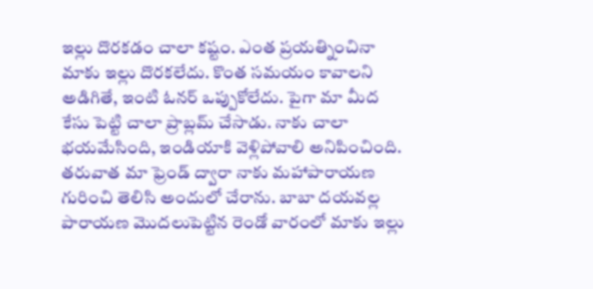ఇల్లు దొరకడం చాలా కష్టం. ఎంత ప్రయత్నించినా మాకు ఇల్లు దొరకలేదు. కొంత సమయం కావాలని అడిగితే, ఇంటి ఓనర్ ఒప్పుకోలేదు. పైగా మా మీద కేసు పెట్టి చాలా ప్రాబ్లమ్ చేసాడు. నాకు చాలా భయమేసింది, ఇండియాకి వెళ్లిపోవాలి అనిపించింది. తరువాత మా ఫ్రెండ్ ద్వారా నాకు మహాపారాయణ గురించి తెలిసి అందులో చేరాను. బాబా దయవల్ల పారాయణ మొదలుపెట్టిన రెండో వారంలో మాకు ఇల్లు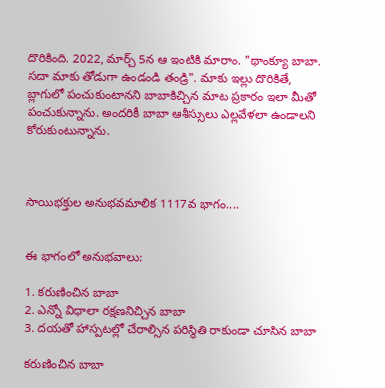దొరికింది. 2022, మార్చ్ 5న ఆ ఇంటికి మారాం. "థాంక్యూ బాబా. సదా మాకు తోడుగా ఉండండి తండ్రి". మాకు ఇల్లు దొరికితే,  బ్లాగులో పంచుకుంటానని బాబాకిచ్చిన మాట ప్రకారం ఇలా మీతో పంచుకున్నాను. అందరికీ బాబా ఆశీస్సులు ఎల్లవేళలా ఉండాలని కోరుకుంటున్నాను.



సాయిభక్తుల అనుభవమాలిక 1117వ భాగం....


ఈ భాగంలో అనుభవాలు:

1. కరుణించిన బాబా
2. ఎన్నో విధాలా రక్షణనిచ్చిన బాబా
3. దయతో హాస్పటల్లో చేరాల్సిన పరిస్థితి రాకుండా చూసిన బాబా

కరుణించిన బాబా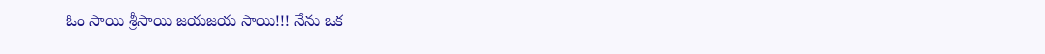ఓం సాయి శ్రీసాయి జయజయ సాయి!!! నేను ఒక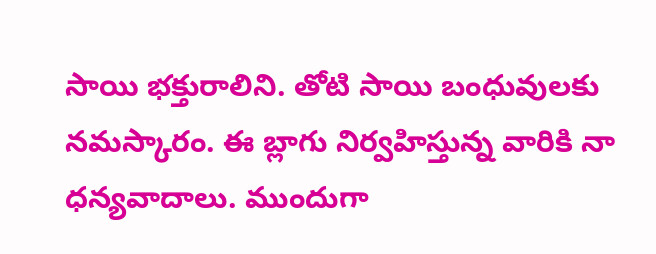సాయి భక్తురాలిని. తోటి సాయి బంధువులకు నమస్కారం. ఈ బ్లాగు నిర్వహిస్తున్న వారికి నా ధన్యవాదాలు. ముందుగా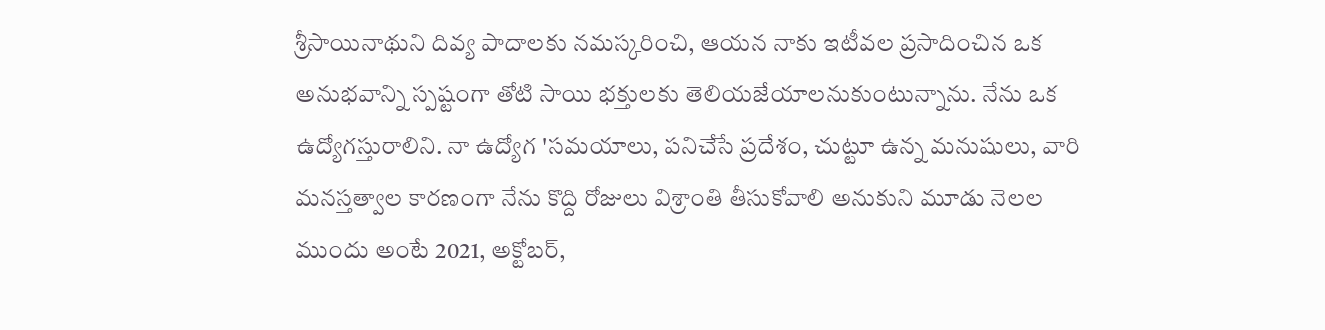శ్రీసాయినాథుని దివ్య పాదాలకు నమస్కరించి, ఆయన నాకు ఇటీవల ప్రసాదించిన ఒక అనుభవాన్ని స్పష్టంగా తోటి సాయి భక్తులకు తెలియజేయాలనుకుంటున్నాను. నేను ఒక ఉద్యోగస్తురాలిని. నా ఉద్యోగ 'సమయాలు, పనిచేసే ప్రదేశం, చుట్టూ ఉన్న మనుషులు, వారి మనస్తత్వాల కారణంగా నేను కొద్ది రోజులు విశ్రాంతి తీసుకోవాలి అనుకుని మూడు నెలల ముందు అంటే 2021, అక్టోబర్,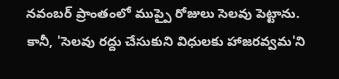నవంబర్ ప్రాంతంలో ముప్పై రోజులు సెలవు పెట్టాను. కానీ, 'సెలవు రద్దు చేసుకుని విధులకు హాజరవ్వమ'ని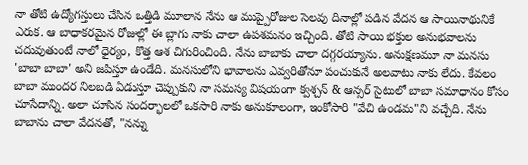నా తోటి ఉద్యోగస్తులు చేసిన ఒత్తిడి మూలాన నేను ఆ ముప్పైరోజుల సెలవు దినాల్లో పడిన వేదన ఆ సాయినాథునికే ఎరుక. ఆ బాధాకరమైన రోజుల్లో ఈ బ్లాగు నాకు చాలా ఉపశమనం ఇచ్చింది. తోటి సాయి భక్తుల అనుభవాలను చదువుతుంటే నాలో ధైర్యం, కొత్త ఆశ చిగురించింది. నేను బాబాకు చాలా దగ్గరయ్యాను. అనుక్షణమూ నా మనసు 'బాబా బాబా' అని జపిస్తూ ఉండేది. మనసులోని భావాలను ఎవ్వరితోనూ పంచుకునే అలవాటు నాకు లేదు. కేవలం బాబా ముందర నిలబడి ఏడుస్తూ చెప్పుకుని నా సమస్య విషయంగా క్వశ్చన్ & ఆన్సర్ సైటులో బాబా సమాధానం కోసం చూసేదాన్ని. అలా చూసిన సందర్భాలలో ఒకసారి నాకు అనుకూలంగా, ఇంకోసారి "వేచి ఉండమ"ని వచ్చేది. నేను బాబాను చాలా వేదనతో, "నన్ను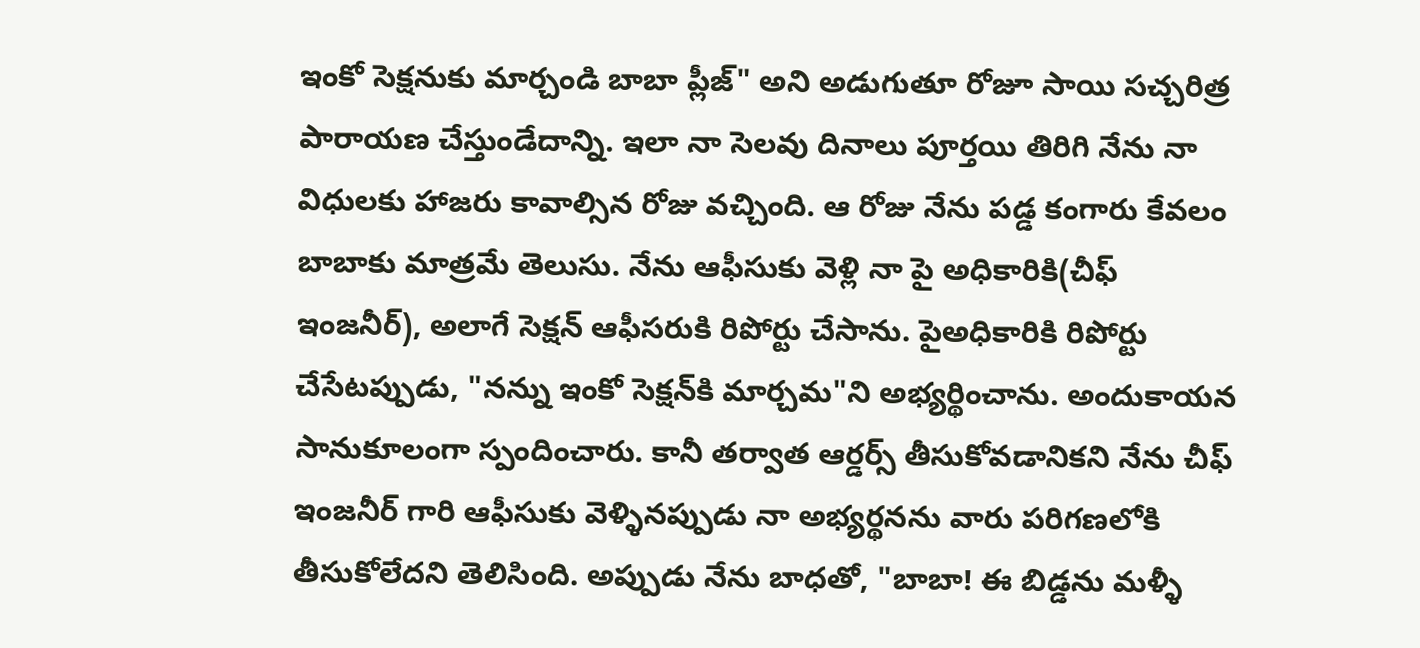ఇంకో సెక్షనుకు మార్చండి బాబా ప్లీజ్" అని అడుగుతూ రోజూ సాయి సచ్చరిత్ర పారాయణ చేస్తుండేదాన్ని. ఇలా నా సెలవు దినాలు పూర్తయి తిరిగి నేను నా విధులకు హాజరు కావాల్సిన రోజు వచ్చింది. ఆ రోజు నేను పడ్డ కంగారు కేవలం బాబాకు మాత్రమే తెలుసు. నేను ఆఫీసుకు వెళ్లి నా పై అధికారికి(చీఫ్ ఇంజనీర్), అలాగే సెక్షన్ ఆఫీసరుకి రిపోర్టు చేసాను. పైఅధికారికి రిపోర్టు చేసేటప్పుడు, "నన్ను ఇంకో సెక్షన్‌కి మార్చమ"ని అభ్యర్థించాను. అందుకాయన సానుకూలంగా స్పందించారు. కానీ తర్వాత ఆర్డర్స్ తీసుకోవడానికని నేను చీఫ్ ఇంజనీర్ గారి ఆఫీసుకు వెళ్ళినప్పుడు నా అభ్యర్థనను వారు పరిగణలోకి తీసుకోలేదని తెలిసింది. అప్పుడు నేను బాధతో, "బాబా! ఈ బిడ్డను మళ్ళీ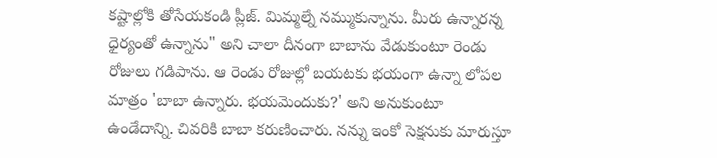కష్టాల్లోకి తోసేయకండి ప్లీజ్. మిమ్మల్నే నమ్ముకున్నాను. మీరు ఉన్నారన్న ధైర్యంతో ఉన్నాను" అని చాలా దీనంగా బాబాను వేడుకుంటూ రెండు రోజులు గడిపాను. ఆ రెండు రోజుల్లో బయటకు భయంగా ఉన్నా లోపల మాత్రం 'బాబా ఉన్నారు. భయమెందుకు?' అని అనుకుంటూ ఉండేదాన్ని. చివరికి బాబా కరుణించారు. నన్ను ఇంకో సెక్షనుకు మారుస్తూ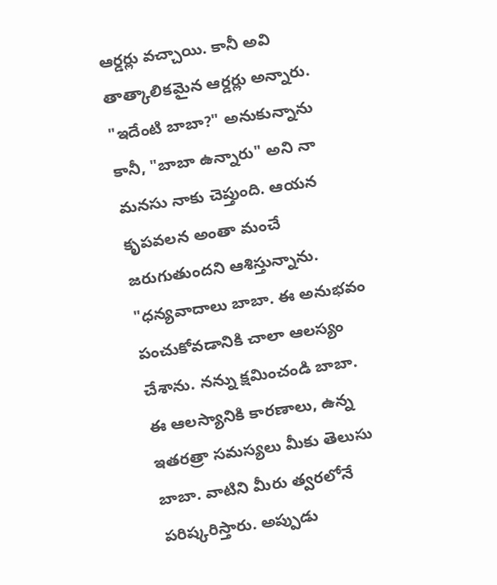ఆర్డర్లు వచ్చాయి. కానీ అవి తాత్కాలికమైన ఆర్డర్లు అన్నారు. "ఇదేంటి బాబా?" అనుకున్నాను కానీ, "బాబా ఉన్నారు" అని నా మనసు నాకు చెప్తుంది. ఆయన కృపవలన అంతా మంచే జరుగుతుందని ఆశిస్తున్నాను. "ధన్యవాదాలు బాబా. ఈ అనుభవం పంచుకోవడానికి చాలా ఆలస్యం చేశాను. నన్ను క్షమించండి బాబా. ఈ ఆలస్యానికి కారణాలు, ఉన్న ఇతరత్రా సమస్యలు మీకు తెలుసు బాబా. వాటిని మీరు త్వరలోనే పరిష్కరిస్తారు. అప్పుడు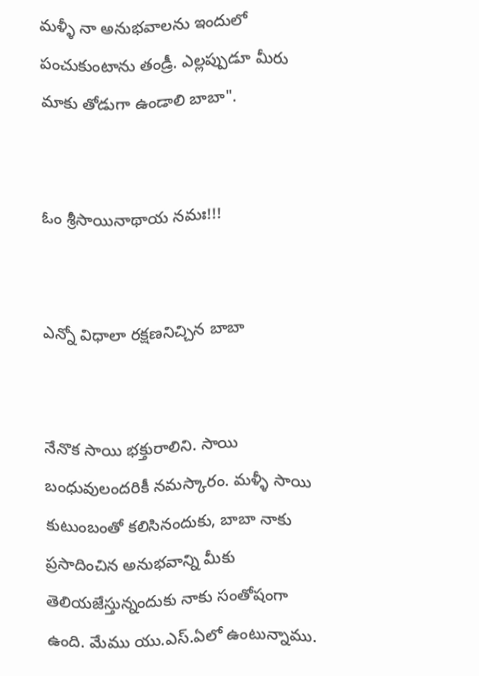మళ్ళీ నా అనుభవాలను ఇందులో పంచుకుంటాను తండ్రీ. ఎల్లప్పుడూ మీరు మాకు తోడుగా ఉండాలి బాబా".


ఓం శ్రీసాయినాథాయ నమః!!!


ఎన్నో విధాలా రక్షణనిచ్చిన బాబా


నేనొక సాయి భక్తురాలిని. సాయి బంధువులందరికీ నమస్కారం. మళ్ళీ సాయి కుటుంబంతో కలిసినందుకు, బాబా నాకు ప్రసాదించిన అనుభవాన్ని మీకు తెలియజేస్తున్నందుకు నాకు సంతోషంగా ఉంది. మేము యు.ఎస్.ఏలో ఉంటున్నాము.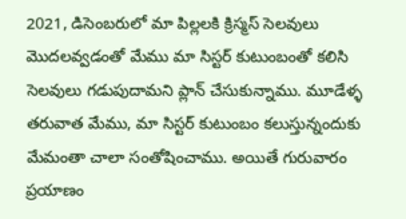2021, డిసెంబరులో మా పిల్లలకి క్రిస్మస్ సెలవులు మొదలవ్వడంతో మేము మా సిస్టర్ కుటుంబంతో కలిసి సెలవులు గడుపుదామని ప్లాన్ చేసుకున్నాము. మూడేళ్ళ తరువాత మేము, మా సిస్టర్ కుటుంబం కలుస్తున్నందుకు మేమంతా చాలా సంతోషించాము. అయితే గురువారం ప్రయాణం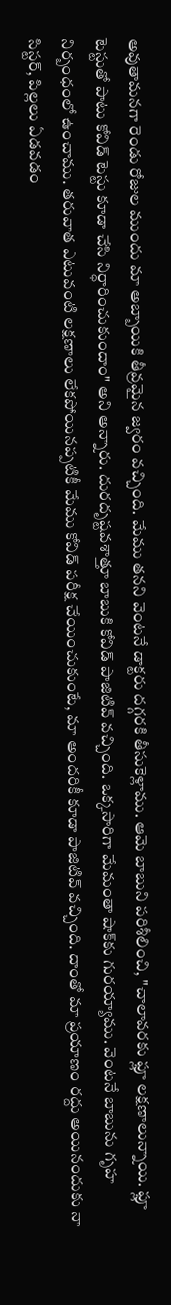అవుతామనగా రెండు రోజుల ముందు మా అబ్బాయికి తీవ్రమైన జ్వరం వచ్చింది. మేము తనని వెంటనే డాక్టరు దగ్గరకి తీసుకెళ్లాము. ఆమె బాబుని పరిశీలించి, "చాలావరకు ఫ్లూ లక్షణాలున్నాయి. ఫ్లూ టెస్టుతో పాటు కోవిడ్ టెస్టు కూడా చేసి నిర్ధారించుకుందాం" అని అన్నారు. దురదృష్టవశాత్తూ బాబుకి కోవిడ్ పాజిటివ్ వచ్చింది. ఒక్కసారిగా మేమంతా షాక్‌కు గురయ్యాము. వెంటనే బాబును గృహ నిర్బంధంలో ఉంచాము. తరువాత ఎటువంటి లక్షణాలు లేకపోయినప్పటికీ మేము కోవిడ్ పరీక్ష చేయించుకుంటే, మా అందరికీ కూడా పాజిటివ్ వచ్చింది. దాంతో మా ప్రయాణం రద్దు అయినందుకు నా సిస్టర్, పిల్లలు ఏడవడం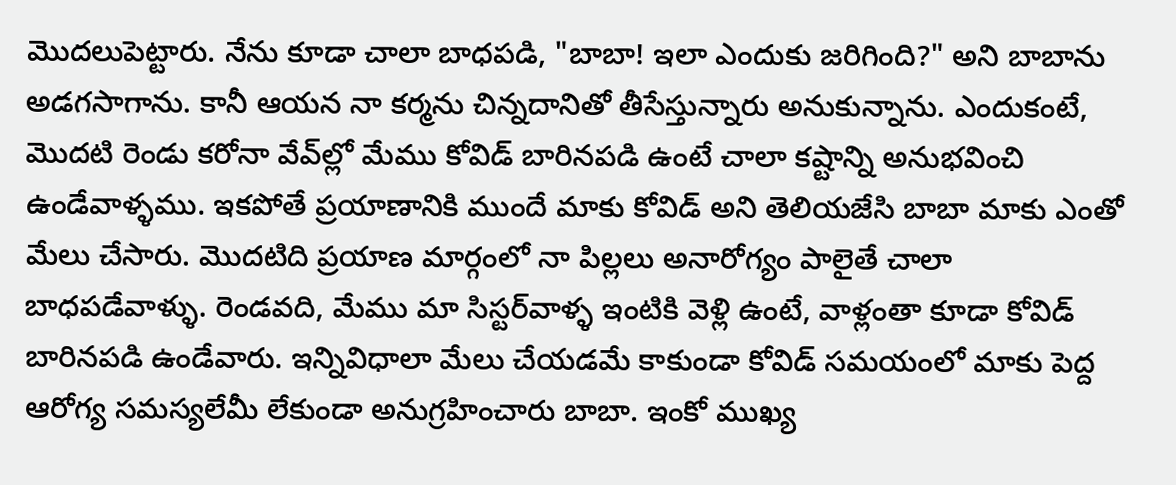మొదలుపెట్టారు. నేను కూడా చాలా బాధపడి, "బాబా! ఇలా ఎందుకు జరిగింది?" అని బాబాను అడగసాగాను. కానీ ఆయన నా కర్మను చిన్నదానితో తీసేస్తున్నారు అనుకున్నాను. ఎందుకంటే, మొదటి రెండు కరోనా వేవ్‌ల్లో మేము కోవిడ్ బారినపడి ఉంటే చాలా కష్టాన్ని అనుభవించి ఉండేవాళ్ళము. ఇకపోతే ప్రయాణానికి ముందే మాకు కోవిడ్ అని తెలియజేసి బాబా మాకు ఎంతో మేలు చేసారు. మొదటిది ప్రయాణ మార్గంలో నా పిల్లలు అనారోగ్యం పాలైతే చాలా బాధపడేవాళ్ళు. రెండవది, మేము మా సిస్టర్‌వాళ్ళ ఇంటికి వెళ్లి ఉంటే, వాళ్లంతా కూడా కోవిడ్ బారినపడి ఉండేవారు. ఇన్నివిధాలా మేలు చేయడమే కాకుండా కోవిడ్ సమయంలో మాకు పెద్ద ఆరోగ్య సమస్యలేమీ లేకుండా అనుగ్రహించారు బాబా. ఇంకో ముఖ్య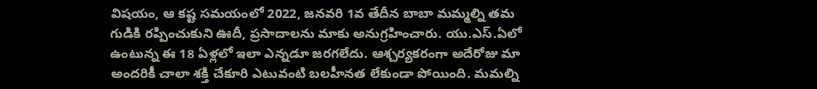విషయం, ఆ కష్ట సమయంలో 2022, జనవరి 1వ తేదీన బాబా మమ్మల్ని తమ గుడికి రప్పించుకుని ఊదీ, ప్రసాదాలను మాకు అనుగ్రహించారు. యు.ఎస్.ఏలో ఉంటున్న ఈ 18 ఏళ్లలో ఇలా ఎన్నడూ జరగలేదు. ఆశ్చర్యకరంగా అదేరోజు మా అందరికీ చాలా శక్తి చేకూరి ఎటువంటి బలహీనత లేకుండా పోయింది. మమల్ని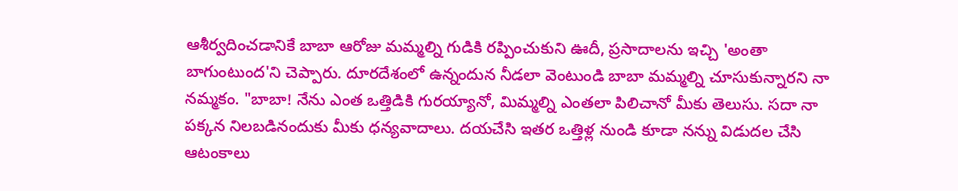ఆశీర్వదించడానికే బాబా ఆరోజు మమ్మల్ని గుడికి రప్పించుకుని ఊదీ, ప్రసాదాలను ఇచ్చి 'అంతా బాగుంటుంద'ని చెప్పారు. దూరదేశంలో ఉన్నందున నీడలా వెంటుండి బాబా మమ్మల్ని చూసుకున్నారని నా నమ్మకం. "బాబా! నేను ఎంత ఒత్తిడికి గురయ్యానో, మిమ్మల్ని ఎంతలా పిలిచానో మీకు తెలుసు. సదా నా పక్కన నిలబడినందుకు మీకు ధన్యవాదాలు. దయచేసి ఇతర ఒత్తిళ్ల నుండి కూడా నన్ను విడుదల చేసి ఆటంకాలు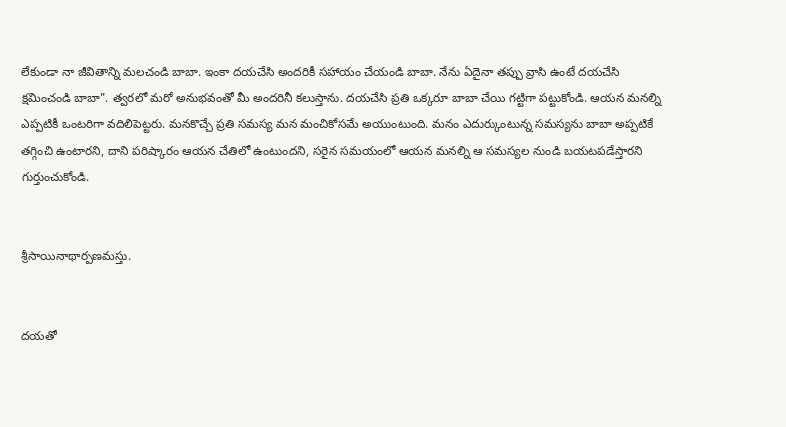లేకుండా నా జీవితాన్ని మలచండి బాబా. ఇంకా దయచేసి అందరికీ సహాయం చేయండి బాబా. నేను ఏదైనా తప్పు వ్రాసి ఉంటే దయచేసి క్షమించండి బాబా". త్వరలో మరో అనుభవంతో మీ అందరినీ కలుస్తాను. దయచేసి ప్రతి ఒక్కరూ బాబా చేయి గట్టిగా పట్టుకోండి. ఆయన మనల్ని ఎప్పటికీ ఒంటరిగా వదిలిపెట్టరు. మనకొచ్చే ప్రతి సమస్య మన మంచికోసమే అయుంటుంది. మనం ఎదుర్కుంటున్న సమస్యను బాబా అప్పటికే తగ్గించి ఉంటారని, దాని పరిష్కారం ఆయన చేతిలో ఉంటుందని, సరైన సమయంలో ఆయన మనల్ని ఆ సమస్యల నుండి బయటపడేస్తారని గుర్తుంచుకోండి.


శ్రీసాయినాథార్పణమస్తు.


దయతో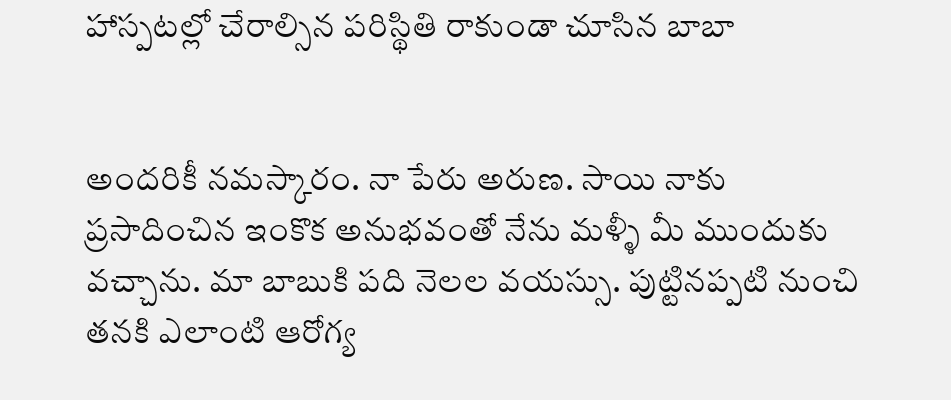హాస్పటల్లో చేరాల్సిన పరిస్థితి రాకుండా చూసిన బాబా


అందరికీ నమస్కారం. నా పేరు అరుణ. సాయి నాకు ప్రసాదించిన ఇంకొక అనుభవంతో నేను మళ్ళీ మీ ముందుకు వచ్చాను. మా బాబుకి పది నెలల వయస్సు. పుట్టినప్పటి నుంచి తనకి ఎలాంటి ఆరోగ్య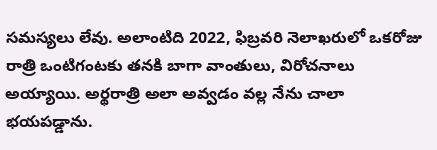సమస్యలు లేవు. అలాంటిది 2022, ఫిబ్రవరి నెలాఖరులో ఒకరోజు రాత్రి ఒంటిగంటకు తనకి బాగా వాంతులు, విరోచనాలు అయ్యాయి. అర్థరాత్రి అలా అవ్వడం వల్ల నేను చాలా భయపడ్డాను.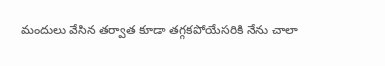మందులు వేసిన తర్వాత కూడా తగ్గకపోయేసరికి నేను చాలా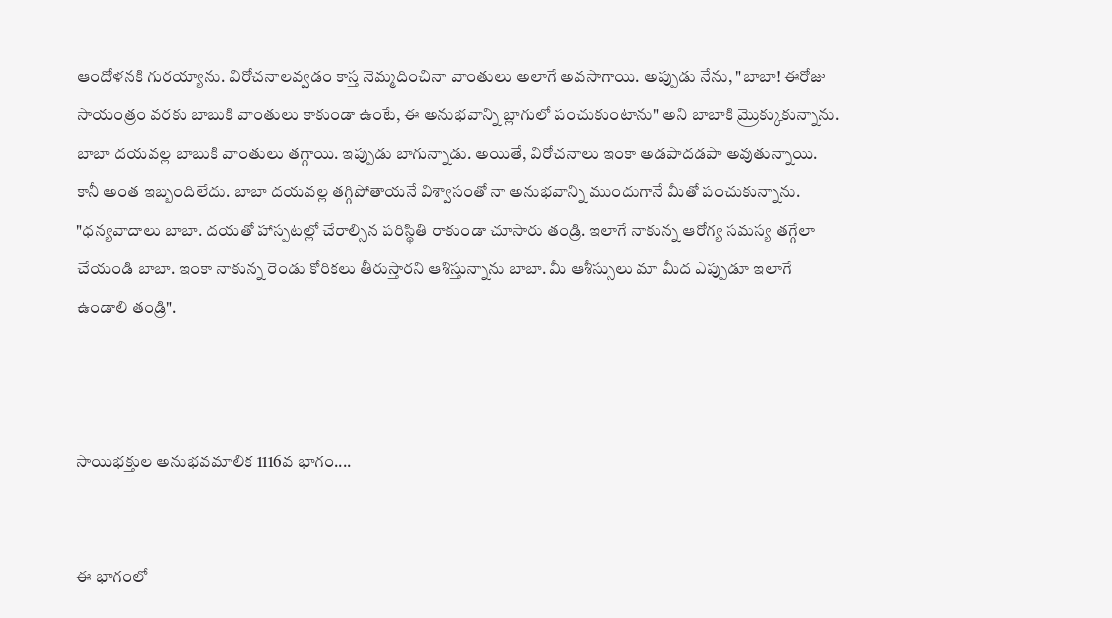ఆందోళనకి గురయ్యాను. విరోచనాలవ్వడం కాస్త నెమ్మదించినా వాంతులు అలాగే అవసాగాయి. అప్పుడు నేను, "బాబా! ఈరోజు సాయంత్రం వరకు బాబుకి వాంతులు కాకుండా ఉంటే, ఈ అనుభవాన్ని బ్లాగులో పంచుకుంటాను" అని బాబాకి మ్రొక్కుకున్నాను. బాబా దయవల్ల బాబుకి వాంతులు తగ్గాయి. ఇప్పుడు బాగున్నాడు. అయితే, విరోచనాలు ఇంకా అడపాదడపా అవుతున్నాయి. కానీ అంత ఇబ్బందిలేదు. బాబా దయవల్ల తగ్గిపోతాయనే విశ్వాసంతో నా అనుభవాన్ని ముందుగానే మీతో పంచుకున్నాను. "ధన్యవాదాలు బాబా. దయతో హాస్పటల్లో చేరాల్సిన పరిస్థితి రాకుండా చూసారు తండ్రి. ఇలాగే నాకున్న ఆరోగ్య సమస్య తగ్గేలా చేయండి బాబా. ఇంకా నాకున్న రెండు కోరికలు తీరుస్తారని ఆశిస్తున్నాను బాబా. మీ ఆశీస్సులు మా మీద ఎప్పుడూ ఇలాగే ఉండాలి తండ్రి".



సాయిభక్తుల అనుభవమాలిక 1116వ భాగం....


ఈ భాగంలో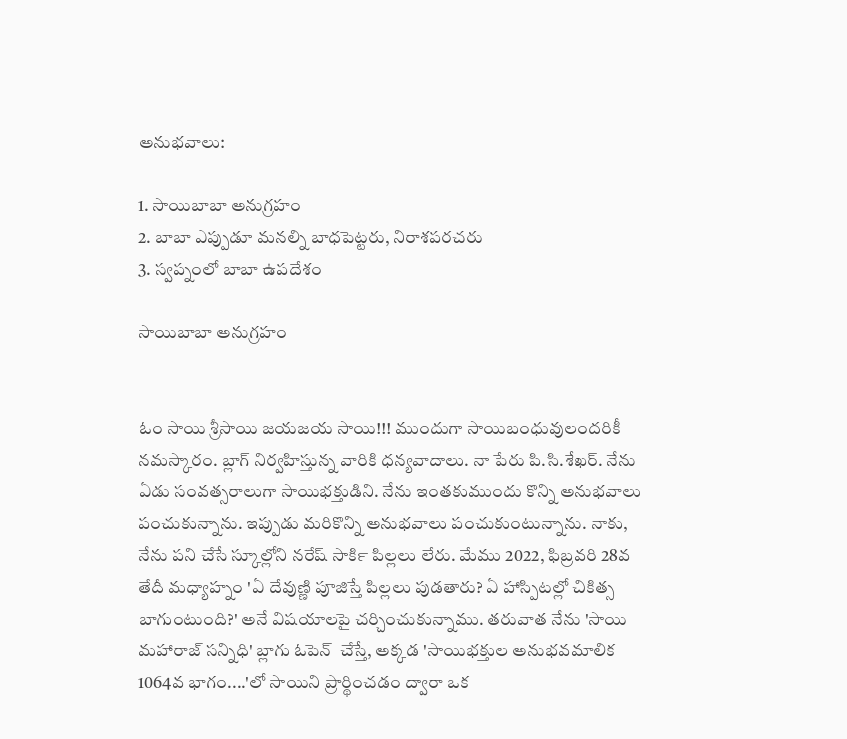అనుభవాలు:

1. సాయిబాబా అనుగ్రహం
2. బాబా ఎప్పుడూ మనల్ని బాధపెట్టరు, నిరాశపరచరు
3. స్వప్నంలో బాబా ఉపదేశం

సాయిబాబా అనుగ్రహం


ఓం సాయి శ్రీసాయి జయజయ సాయి!!! ముందుగా సాయిబంధువులందరికీ నమస్కారం. బ్లాగ్ నిర్వహిస్తున్న వారికి ధన్యవాదాలు. నా పేరు పి.సి.శేఖర్. నేను ఏడు సంవత్సరాలుగా సాయిభక్తుడిని. నేను ఇంతకుముందు కొన్ని అనుభవాలు పంచుకున్నాను. ఇప్పుడు మరికొన్ని అనుభవాలు పంచుకుంటున్నాను. నాకు, నేను పని చేసే స్కూల్లోని నరేష్ సార్‍కి పిల్లలు లేరు. మేము 2022, ఫిబ్రవరి 28వ తేదీ మధ్యాహ్నం 'ఏ దేవుణ్ణి పూజిస్తే పిల్లలు పుడతారు? ఏ హాస్పిటల్లో చికిత్స బాగుంటుంది?' అనే విషయాలపై చర్చించుకున్నాము. తరువాత నేను 'సాయి మహారాజ్ సన్నిధి' బ్లాగు ఓపెన్  చేస్తే, అక్కడ 'సాయిభక్తుల అనుభవమాలిక 1064వ భాగం....'లో సాయిని ప్రార్థించడం ద్వారా ఒక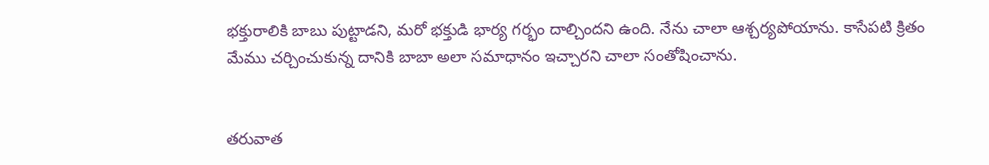భక్తురాలికి బాబు పుట్టాడని, మరో భక్తుడి భార్య గర్భం దాల్చిందని ఉంది. నేను చాలా ఆశ్చర్యపోయాను. కాసేపటి క్రితం మేము చర్చించుకున్న దానికి బాబా అలా సమాధానం ఇచ్చారని చాలా సంతోషించాను.


తరువాత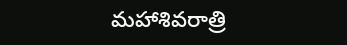మహాశివరాత్రి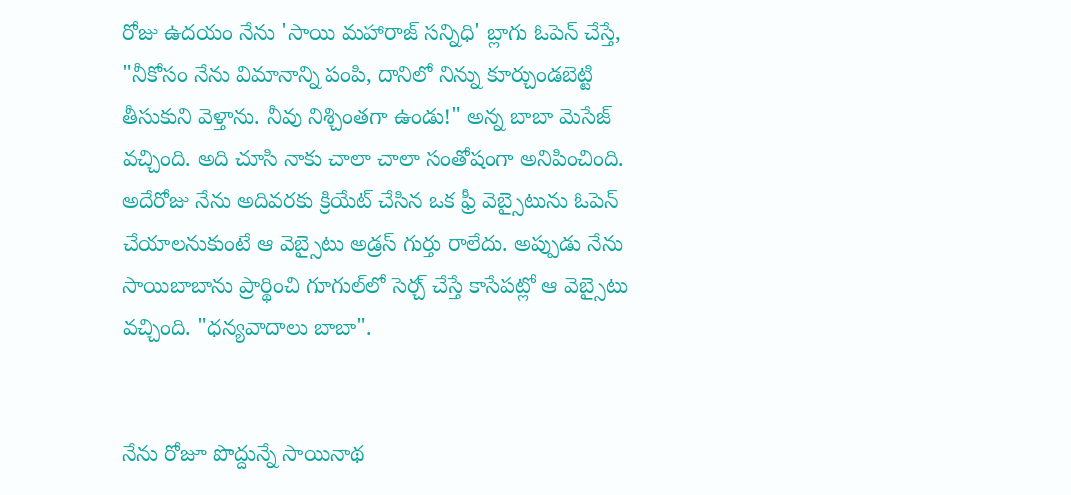రోజు ఉదయం నేను 'సాయి మహారాజ్ సన్నిధి' బ్లాగు ఓపెన్ చేస్తే, "నీకోసం నేను విమానాన్ని పంపి, దానిలో నిన్ను కూర్చుండబెట్టి తీసుకుని వెళ్తాను. నీవు నిశ్చింతగా ఉండు!" అన్న బాబా మెసేజ్ వచ్చింది. అది చూసి నాకు చాలా చాలా సంతోషంగా అనిపించింది. అదేరోజు నేను అదివరకు క్రియేట్ చేసిన ఒక ఫ్రీ వెబ్సైటును ఓపెన్ చేయాలనుకుంటే ఆ వెబ్సైటు అడ్రస్ గుర్తు రాలేదు. అప్పుడు నేను సాయిబాబాను ప్రార్థించి గూగుల్‌లో సెర్చ్ చేస్తే కాసేపట్లో ఆ వెబ్సైటు వచ్చింది. "ధన్యవాదాలు బాబా".


నేను రోజూ పొద్దున్నే సాయినాథ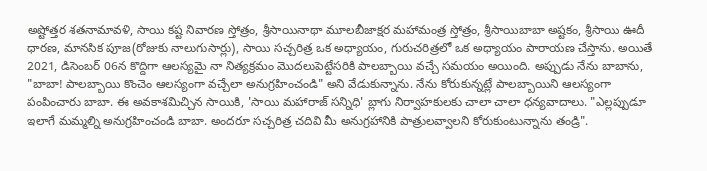అష్టోత్తర శతనామావళి, సాయి కష్ట నివారణ స్తోత్రం, శ్రీసాయినాథా మూలబీజాక్షర మహామంత్ర స్తోత్రం, శ్రీసాయిబాబా అష్టకం, శ్రీసాయి ఊదీ ధారణ, మానసిక పూజ(రోజుకు నాలుగుసార్లు), సాయి సచ్చరిత్ర ఒక అధ్యాయం, గురుచరిత్రలో ఒక అధ్యాయం పారాయణ చేస్తాను. అయితే 2021, డిసెంబర్ 06న కొద్దిగా ఆలస్యమై నా నిత్యక్రమం మొదలుపెట్టేసరికి పాలబ్బాయి వచ్చే సమయం అయింది. అప్పుడు నేను బాబాను, "బాబా! పాలబ్బాయి కొంచెం ఆలస్యంగా వచ్చేలా అనుగ్రహించండి" అని వేడుకున్నాను. నేను కోరుకున్నట్లే పాలబ్బాయిని ఆలస్యంగా పంపించారు బాబా. ఈ అవకాశమిచ్చిన సాయికి, 'సాయి మహారాజ్ సన్నిధి' బ్లాగు నిర్వాహకులకు చాలా చాలా ధన్యవాదాలు. "ఎల్లప్పుడూ ఇలాగే మమ్మల్ని అనుగ్రహించండి బాబా. అందరూ సచ్చరిత్ర చదివి మీ అనుగ్రహానికి పాత్రులవ్వాలని కోరుకుంటున్నాను తండ్రి".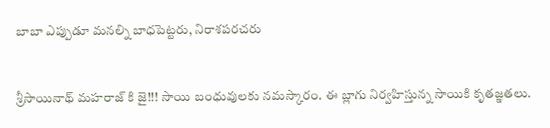బాబా ఎప్పుడూ మనల్ని బాధపెట్టరు, నిరాశపరచరు


శ్రీసాయినాథ్ మహరాజ్ కి జై!!! సాయి బంధువులకు నమస్కారం. ఈ బ్లాగు నిర్వహిస్తున్న సాయికి కృతజ్ఞతలు.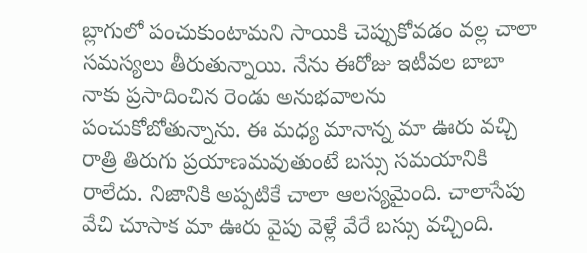బ్లాగులో పంచుకుంటామని సాయికి చెప్పుకోవడం వల్ల చాలా సమస్యలు తీరుతున్నాయి. నేను ఈరోజు ఇటీవల బాబా నాకు ప్రసాదించిన రెండు అనుభవాలను పంచుకోబోతున్నాను. ఈ మధ్య మానాన్న మా ఊరు వచ్చి రాత్రి తిరుగు ప్రయాణమవుతుంటే బస్సు సమయానికి రాలేదు. నిజానికి అప్పటికే చాలా ఆలస్యమైంది. చాలాసేపు వేచి చూసాక మా ఊరు వైపు వెళ్లే వేరే బస్సు వచ్చింది.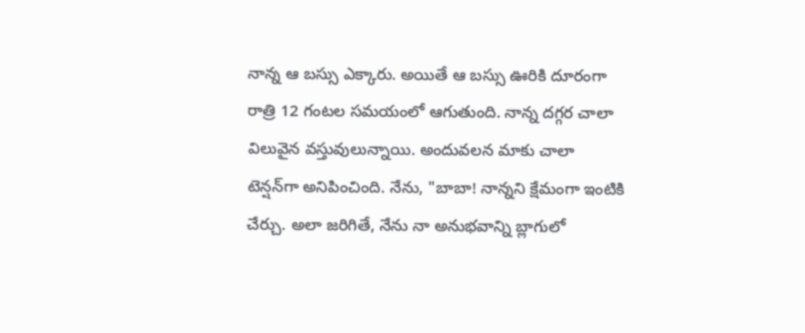నాన్న ఆ బస్సు ఎక్కారు. అయితే ఆ బస్సు ఊరికి దూరంగా రాత్రి 12 గంటల సమయంలో ఆగుతుంది. నాన్న దగ్గర చాలా విలువైన వస్తువులున్నాయి. అందువలన మాకు చాలా టెన్షన్‌గా అనిపించింది. నేను, "బాబా! నాన్నని క్షేమంగా ఇంటికి చేర్చు. అలా జరిగితే, నేను నా అనుభవాన్ని బ్లాగులో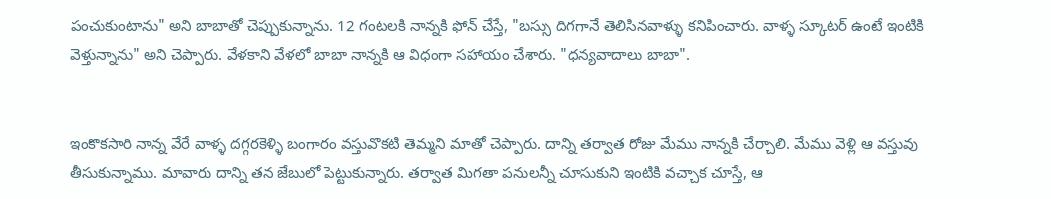పంచుకుంటాను" అని బాబాతో చెప్పుకున్నాను. 12 గంటలకి నాన్నకి ఫోన్ చేస్తే, "బస్సు దిగగానే తెలిసినవాళ్ళు కనిపించారు. వాళ్ళ స్కూటర్ ఉంటే ఇంటికి వెళ్తున్నాను" అని చెప్పారు. వేళకాని వేళలో బాబా నాన్నకి ఆ విధంగా సహాయం చేశారు. "ధన్యవాదాలు బాబా".


ఇంకొకసారి నాన్న వేరే వాళ్ళ దగ్గరకెళ్ళి బంగారం వస్తువొకటి తెమ్మని మాతో చెప్పారు. దాన్ని తర్వాత రోజు మేము నాన్నకి చేర్చాలి. మేము వెళ్లి ఆ వస్తువు తీసుకున్నాము. మావారు దాన్ని తన జేబులో పెట్టుకున్నారు. తర్వాత మిగతా పనులన్నీ చూసుకుని ఇంటికి వచ్చాక చూస్తే, ఆ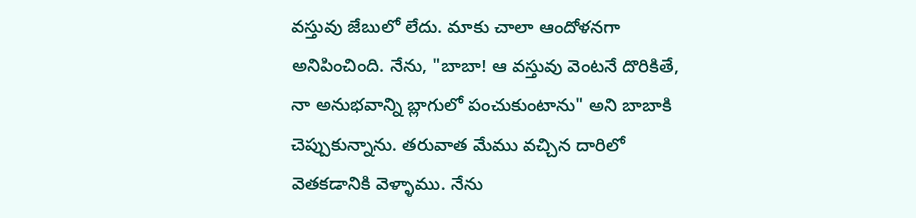వస్తువు జేబులో లేదు. మాకు చాలా ఆందోళనగా అనిపించింది. నేను, "బాబా! ఆ వస్తువు వెంటనే దొరికితే, నా అనుభవాన్ని బ్లాగులో పంచుకుంటాను" అని బాబాకి చెప్పుకున్నాను. తరువాత మేము వచ్చిన దారిలో వెతకడానికి వెళ్ళాము. నేను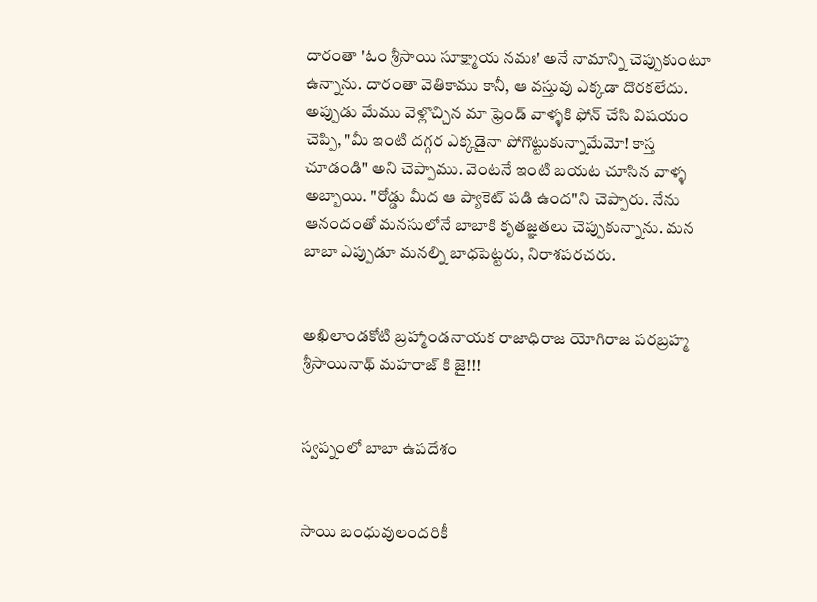దారంతా 'ఓం శ్రీసాయి సూక్ష్మాయ నమః' అనే నామాన్ని చెప్పుకుంటూ ఉన్నాను. దారంతా వెతికాము కానీ, ఆ వస్తువు ఎక్కడా దొరకలేదు. అప్పుడు మేము వెళ్లొచ్చిన మా ఫ్రెండ్ వాళ్ళకి ఫోన్ చేసి విషయం చెప్పి, "మీ ఇంటి దగ్గర ఎక్కడైనా పోగొట్టుకున్నామేమో! కాస్త చూడండి" అని చెప్పాము. వెంటనే ఇంటి బయట చూసిన వాళ్ళ అబ్బాయి. "రోడ్డు మీద ఆ ప్యాకెట్ పడి ఉంద"ని చెప్పారు. నేను ఆనందంతో మనసులోనే బాబాకి కృతజ్ఞతలు చెప్పుకున్నాను. మన బాబా ఎప్పుడూ మనల్ని బాధపెట్టరు, నిరాశపరచరు.


అఖిలాండకోటి బ్రహ్మాండనాయక రాజాధిరాజ యోగిరాజ పరబ్రహ్మ శ్రీసాయినాథ్ మహరాజ్ కి జై!!!


స్వప్నంలో బాబా ఉపదేశం


సాయి బంధువులందరికీ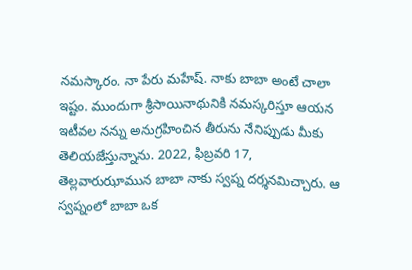నమస్కారం. నా పేరు మహేష్. నాకు బాబా అంటే చాలా ఇష్టం. ముందుగా శ్రీసాయినాథునికి నమస్కరిస్తూ ఆయన ఇటీవల నన్ను అనుగ్రహించిన తీరును నేనిప్పుడు మీకు తెలియజేస్తున్నాను. 2022, ఫిబ్రవరి 17, తెల్లవారుఝామున బాబా నాకు స్వప్న దర్శనమిచ్చారు. ఆ స్వప్నంలో బాబా ఒక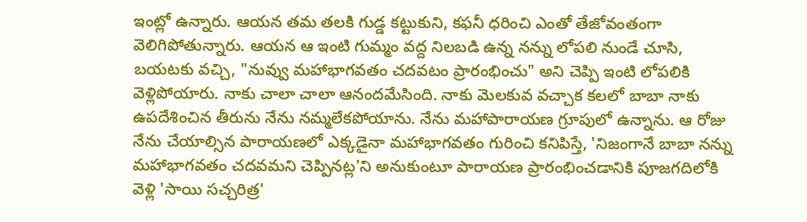ఇంట్లో ఉన్నారు. ఆయన తమ తలకి గుడ్డ కట్టుకుని, కఫనీ ధరించి ఎంతో తేజోవంతంగా వెలిగిపోతున్నారు. ఆయన ఆ ఇంటి గుమ్మం వద్ద నిలబడి ఉన్న నన్ను లోపలి నుండే చూసి, బయటకు వచ్చి, "నువ్వు మహాభాగవతం చదవటం ప్రారంభించు" అని చెప్పి ఇంటి లోపలికి వెళ్లిపోయారు. నాకు చాలా చాలా ఆనందమేసింది. నాకు మెలకువ వచ్చాక కలలో బాబా నాకు ఉపదేశించిన తీరును నేను నమ్మలేకపోయాను. నేను మహాపారాయణ గ్రూపులో ఉన్నాను. ఆ రోజు నేను చేయాల్సిన పారాయణలో ఎక్కడైనా మహాభాగవతం గురించి కనిపిస్తే, 'నిజంగానే బాబా నన్ను మహాభాగవతం చదవమని చెప్పినట్ల'ని అనుకుంటూ పారాయణ ప్రారంభించడానికి పూజగదిలోకి వెళ్లి 'సాయి సచ్చరిత్ర'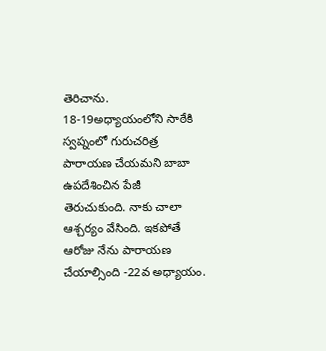తెరిచాను. 18-19అధ్యాయంలోని సాఠేకి స్వప్నంలో గురుచరిత్ర పారాయణ చేయమని బాబా ఉపదేశించిన పేజీ తెరుచుకుంది. నాకు చాలా ఆశ్చర్యం వేసింది. ఇకపోతే ఆరోజు నేను పారాయణ చేయాల్సింది -22వ అధ్యాయం.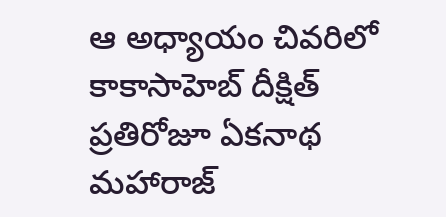ఆ అధ్యాయం చివరిలో కాకాసాహెబ్ దీక్షిత్ ప్రతిరోజూ ఏకనాథ మహారాజ్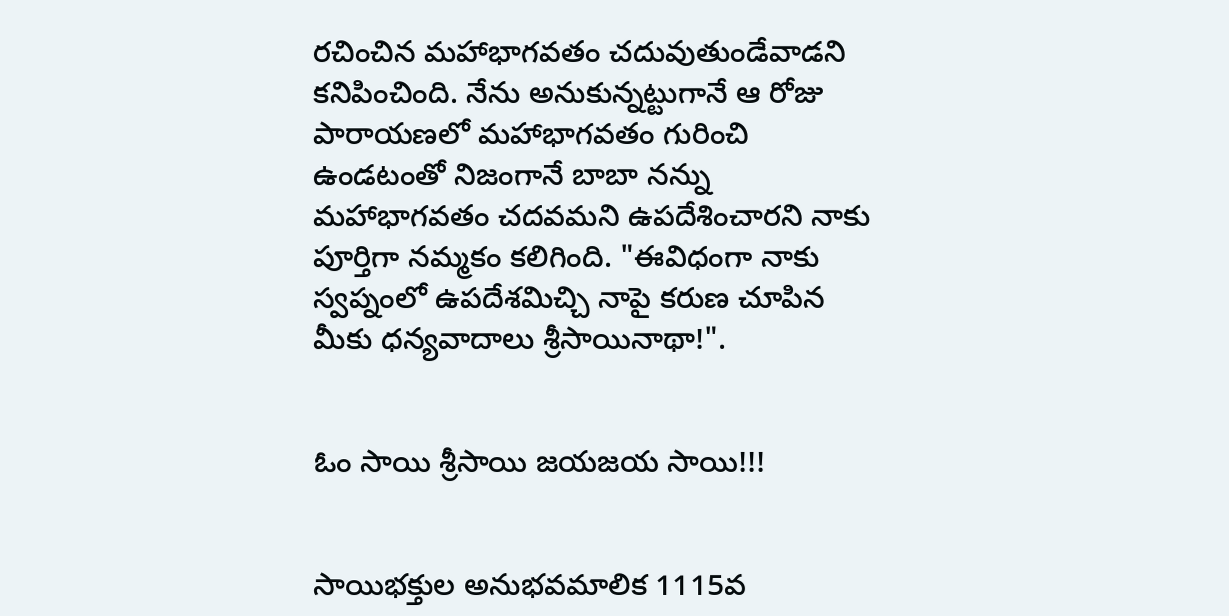రచించిన మహాభాగవతం చదువుతుండేవాడని కనిపించింది. నేను అనుకున్నట్టుగానే ఆ రోజు పారాయణలో మహాభాగవతం గురించి ఉండటంతో నిజంగానే బాబా నన్ను మహాభాగవతం చదవమని ఉపదేశించారని నాకు పూర్తిగా నమ్మకం కలిగింది. "ఈవిధంగా నాకు స్వప్నంలో ఉపదేశమిచ్చి నాపై కరుణ చూపిన మీకు ధన్యవాదాలు శ్రీసాయినాథా!".


ఓం సాయి శ్రీసాయి జయజయ సాయి!!!


సాయిభక్తుల అనుభవమాలిక 1115వ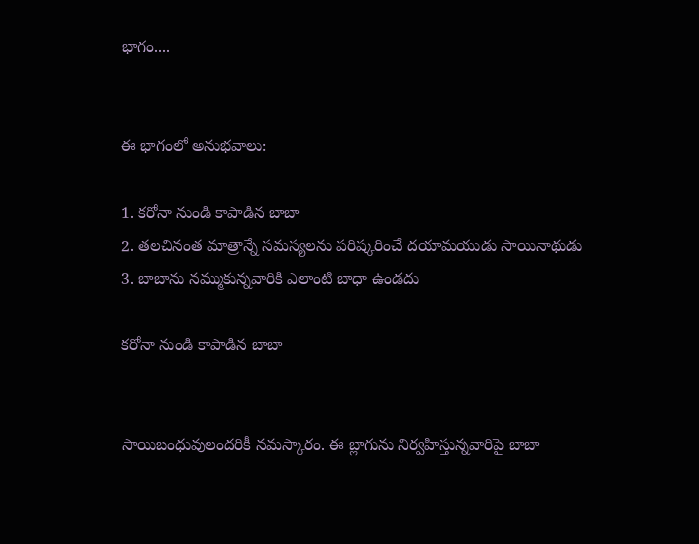భాగం....


ఈ భాగంలో అనుభవాలు:

1. కరోనా నుండి కాపాడిన బాబా
2. తలచినంత మాత్రాన్నే సమస్యలను పరిష్కరించే దయామయుడు సాయినాథుడు
3. బాబాను నమ్ముకున్నవారికి ఎలాంటి బాధా ఉండదు

కరోనా నుండి కాపాడిన బాబా


సాయిబంధువులందరికీ నమస్కారం. ఈ బ్లాగును నిర్వహిస్తున్నవారిపై బాబా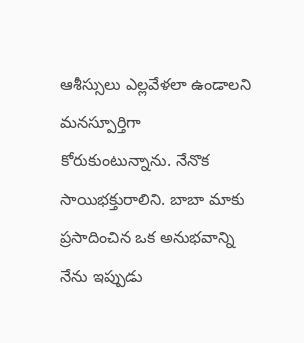ఆశీస్సులు ఎల్లవేళలా ఉండాలని మనస్పూర్తిగా కోరుకుంటున్నాను. నేనొక సాయిభక్తురాలిని. బాబా మాకు ప్రసాదించిన ఒక అనుభవాన్ని నేను ఇప్పుడు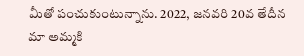మీతో పంచుకుంటున్నాను. 2022, జనవరి 20వ తేదీన మా అమ్మకి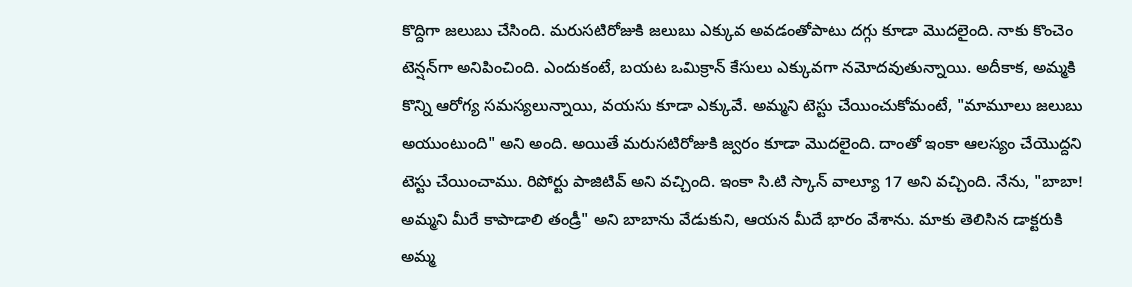కొద్దిగా జలుబు చేసింది. మరుసటిరోజుకి జలుబు ఎక్కువ అవడంతోపాటు దగ్గు కూడా మొదలైంది. నాకు కొంచెం టెన్షన్‌గా అనిపించింది. ఎందుకంటే, బయట ఒమిక్రాన్ కేసులు ఎక్కువగా నమోదవుతున్నాయి. అదీకాక, అమ్మకి కొన్ని ఆరోగ్య సమస్యలున్నాయి, వయసు కూడా ఎక్కువే. అమ్మని టెస్టు చేయించుకోమంటే, "మామూలు జలుబు అయుంటుంది" అని అంది. అయితే మరుసటిరోజుకి జ్వరం కూడా మొదలైంది. దాంతో ఇంకా ఆలస్యం చేయొద్దని టెస్టు చేయించాము. రిపోర్టు పాజిటివ్ అని వచ్చింది. ఇంకా సి.టి స్కాన్ వాల్యూ 17 అని వచ్చింది. నేను, "బాబా! అమ్మని మీరే కాపాడాలి తండ్రీ" అని బాబాను వేడుకుని, ఆయన మీదే భారం వేశాను. మాకు తెలిసిన డాక్టరుకి అమ్మ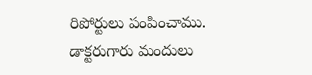రిపోర్టులు పంపించాము. డాక్టరుగారు మందులు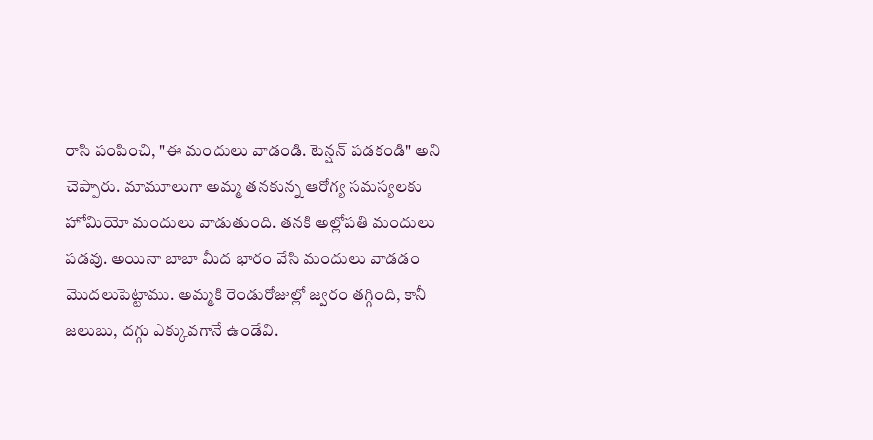రాసి పంపించి, "ఈ మందులు వాడండి. టెన్షన్ పడకండి" అని చెప్పారు. మామూలుగా అమ్మ తనకున్న ఆరోగ్య సమస్యలకు హోమియో మందులు వాడుతుంది. తనకి అల్లోపతి మందులు పడవు. అయినా బాబా మీద భారం వేసి మందులు వాడడం మొదలుపెట్టాము. అమ్మకి రెండురోజుల్లో జ్వరం తగ్గింది, కానీ జలుబు, దగ్గు ఎక్కువగానే ఉండేవి.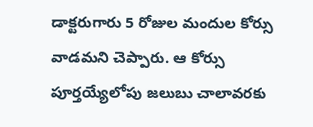డాక్టరుగారు 5 రోజుల మందుల కోర్సు వాడమని చెప్పారు. ఆ కోర్సు పూర్తయ్యేలోపు జలుబు చాలావరకు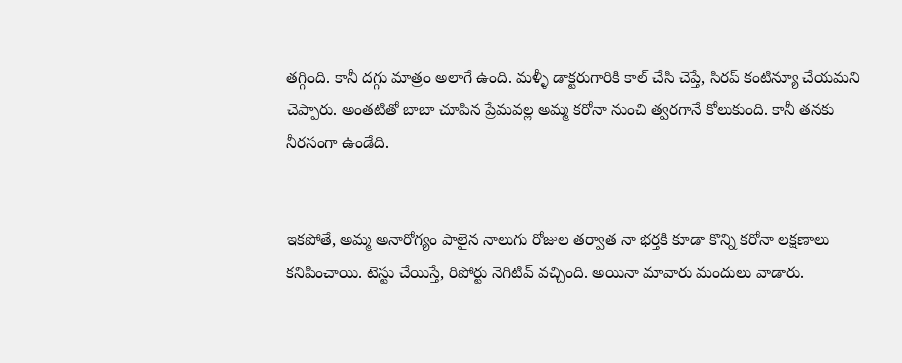తగ్గింది. కానీ దగ్గు మాత్రం అలాగే ఉంది. మళ్ళీ డాక్టరుగారికి కాల్ చేసి చెప్తే, సిరప్ కంటిన్యూ చేయమని చెప్పారు. అంతటితో బాబా చూపిన ప్రేమవల్ల అమ్మ కరోనా నుంచి త్వరగానే కోలుకుంది. కానీ తనకు నీరసంగా ఉండేది.


ఇకపోతే, అమ్మ అనారోగ్యం పాలైన నాలుగు రోజుల తర్వాత నా భర్తకి కూడా కొన్ని కరోనా లక్షణాలు కనిపించాయి. టెస్టు చేయిస్తే, రిపోర్టు నెగిటివ్ వచ్చింది. అయినా మావారు మందులు వాడారు.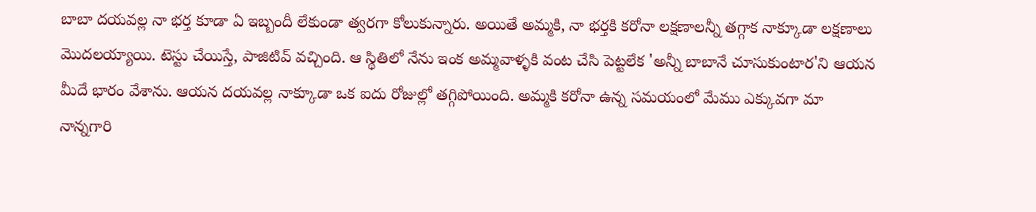బాబా దయవల్ల నా భర్త కూడా ఏ ఇబ్బందీ లేకుండా త్వరగా కోలుకున్నారు. అయితే అమ్మకి, నా భర్తకి కరోనా లక్షణాలన్నీ తగ్గాక నాక్కూడా లక్షణాలు మొదలయ్యాయి. టెస్టు చేయిస్తే, పాజిటివ్ వచ్చింది. ఆ స్థితిలో నేను ఇంక అమ్మవాళ్ళకి వంట చేసి పెట్టలేక 'అన్నీ బాబానే చూసుకుంటార'ని ఆయన మీదే భారం వేశాను. ఆయన దయవల్ల నాక్కూడా ఒక ఐదు రోజుల్లో తగ్గిపోయింది. అమ్మకి కరోనా ఉన్న సమయంలో మేము ఎక్కువగా మా నాన్నగారి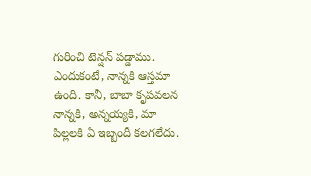గురించి టెన్షన్ పడ్డాము. ఎందుకంటే, నాన్నకి ఆస్తమా ఉంది. కానీ, బాబా కృపవలన నాన్నకి, అన్నయ్యకి, మా పిల్లలకి ఏ ఇబ్బందీ కలగలేదు.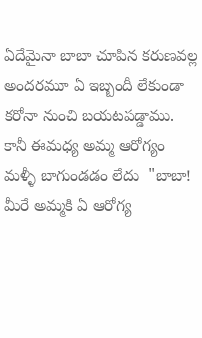ఏదేమైనా బాబా చూపిన కరుణవల్ల అందరమూ ఏ ఇబ్బందీ లేకుండా కరోనా నుంచి బయటపడ్డాము. కానీ ఈమధ్య అమ్మ ఆరోగ్యం మళ్ళీ బాగుండడం లేదు  "బాబా! మీరే అమ్మకి ఏ ఆరోగ్య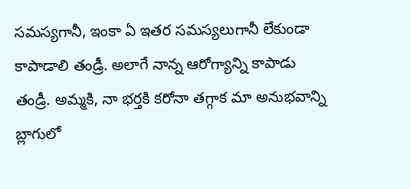సమస్యగానీ, ఇంకా ఏ ఇతర సమస్యలుగానీ లేకుండా కాపాడాలి తండ్రీ. అలాగే నాన్న ఆరోగ్యాన్ని కాపాడు తండ్రీ. అమ్మకి, నా భర్తకి కరోనా తగ్గాక మా అనుభవాన్ని బ్లాగులో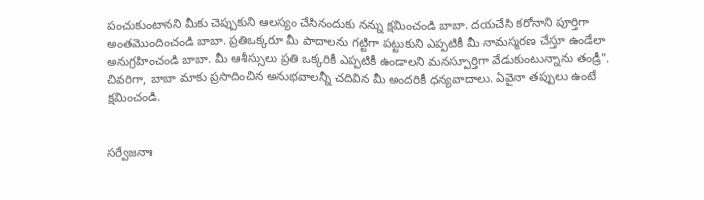పంచుకుంటానని మీకు చెప్పుకుని ఆలస్యం చేసినందుకు నన్ను క్షమించండి బాబా. దయచేసి కరోనాని పూర్తిగా అంతమొందించండి బాబా. ప్రతిఒక్కరూ మీ పాదాలను గట్టిగా పట్టుకుని ఎప్పటికీ మీ నామస్మరణ చేస్తూ ఉండేలా అనుగ్రహించండి బాబా. మీ ఆశీస్సులు ప్రతి ఒక్కరికీ ఎప్పటికీ ఉండాలని మనస్పూర్తిగా వేడుకుంటున్నాను తండ్రీ". చివరిగా, బాబా మాకు ప్రసాదించిన అనుభవాలన్నీ చదివిన మీ అందరికీ ధన్యవాదాలు. ఏవైనా తప్పులు ఉంటే క్షమించండి.


సర్వేజనాః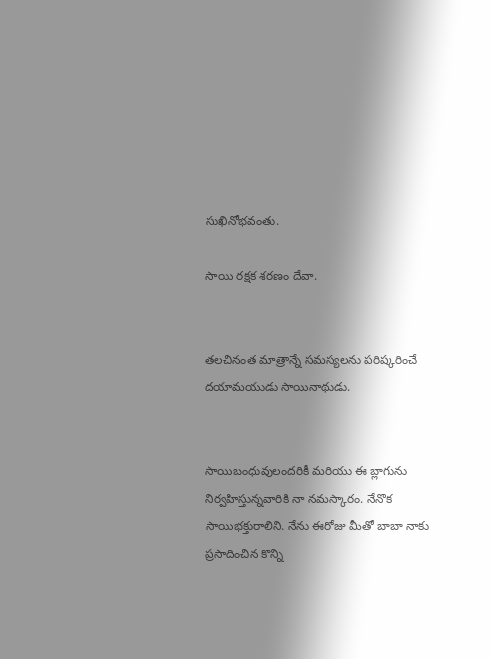సుఖినోభవంతు.

సాయి రక్షక శరణం దేవా.


తలచినంత మాత్రాన్నే సమస్యలను పరిష్కరించే దయామయుడు సాయినాథుడు.


సాయిబంధువులందరికీ మరియు ఈ బ్లాగును నిర్వహిస్తున్నవారికి నా నమస్కారం. నేనొక సాయిభక్తురాలిని. నేను ఈరోజు మీతో బాబా నాకు ప్రసాదించిన కొన్ని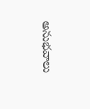అనుభవాలు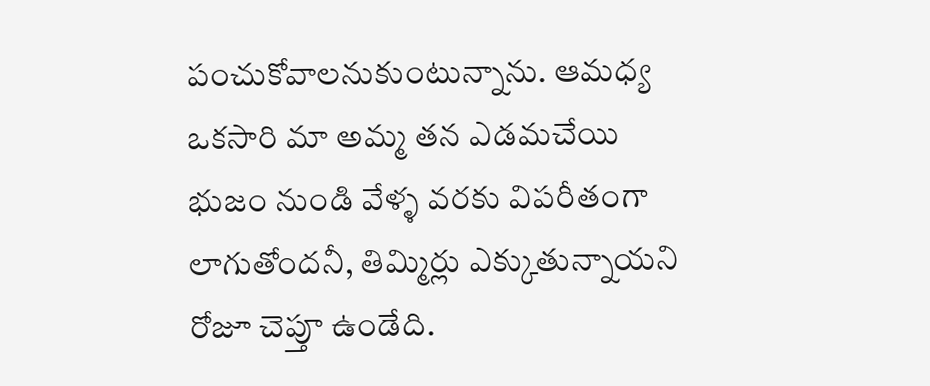పంచుకోవాలనుకుంటున్నాను. ఆమధ్య ఒకసారి మా అమ్మ తన ఎడమచేయి భుజం నుండి వేళ్ళ వరకు విపరీతంగా లాగుతోందనీ, తిమ్మిర్లు ఎక్కుతున్నాయని రోజూ చెప్తూ ఉండేది.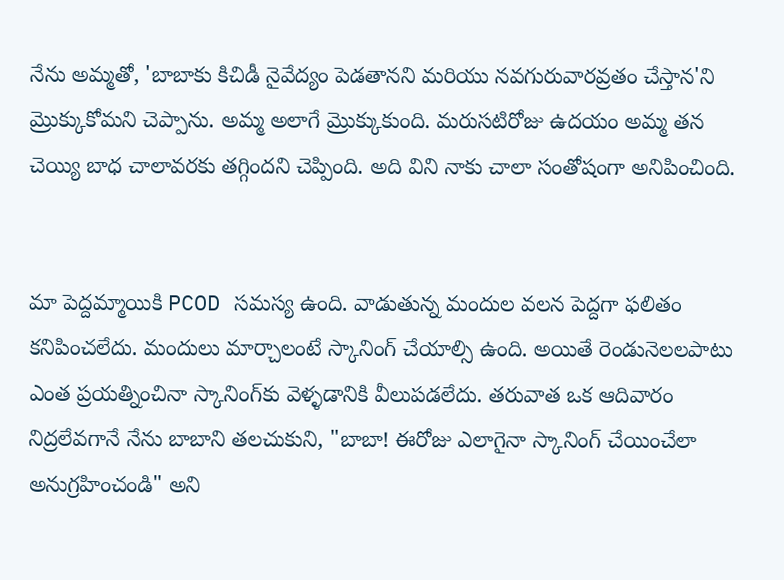నేను అమ్మతో, 'బాబాకు కిచిడీ నైవేద్యం పెడతానని మరియు నవగురువారవ్రతం చేస్తాన'ని మ్రొక్కుకోమని చెప్పాను. అమ్మ అలాగే మ్రొక్కుకుంది. మరుసటిరోజు ఉదయం అమ్మ తన చెయ్యి బాధ చాలావరకు తగ్గిందని చెప్పింది. అది విని నాకు చాలా సంతోషంగా అనిపించింది.


మా పెద్దమ్మాయికి PCOD సమస్య ఉంది. వాడుతున్న మందుల వలన పెద్దగా ఫలితం కనిపించలేదు. మందులు మార్చాలంటే స్కానింగ్ చేయాల్సి ఉంది. అయితే రెండునెలలపాటు ఎంత ప్రయత్నించినా స్కానింగ్‍కు వెళ్ళడానికి వీలుపడలేదు. తరువాత ఒక ఆదివారం నిద్రలేవగానే నేను బాబాని తలచుకుని, "బాబా! ఈరోజు ఎలాగైనా స్కానింగ్ చేయించేలా అనుగ్రహించండి" అని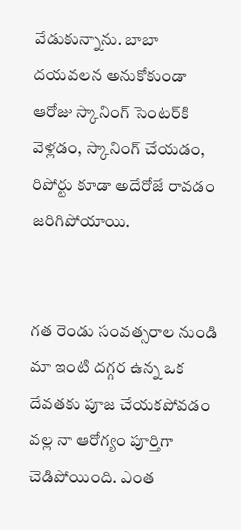వేడుకున్నాను. బాబా దయవలన అనుకోకుండా ఆరోజు స్కానింగ్ సెంటర్‌కి వెళ్లడం, స్కానింగ్ చేయడం, రిపోర్టు కూడా అదేరోజే రావడం జరిగిపోయాయి.


గత రెండు సంవత్సరాల నుండి మా ఇంటి దగ్గర ఉన్న ఒక దేవతకు పూజ చేయకపోవడం వల్ల నా ఆరోగ్యం పూర్తిగా చెడిపోయింది. ఎంత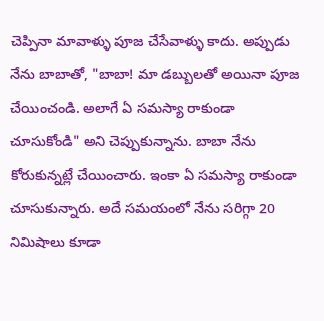చెప్పినా మావాళ్ళు పూజ చేసేవాళ్ళు కాదు. అప్పుడు నేను బాబాతో, "బాబా! మా డబ్బులతో అయినా పూజ చేయించండి. అలాగే ఏ సమస్యా రాకుండా చూసుకోండి" అని చెప్పుకున్నాను. బాబా నేను కోరుకున్నట్లే చేయించారు. ఇంకా ఏ సమస్యా రాకుండా చూసుకున్నారు. అదే సమయంలో నేను సరిగ్గా 20 నిమిషాలు కూడా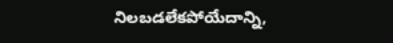నిలబడలేకపోయేదాన్ని,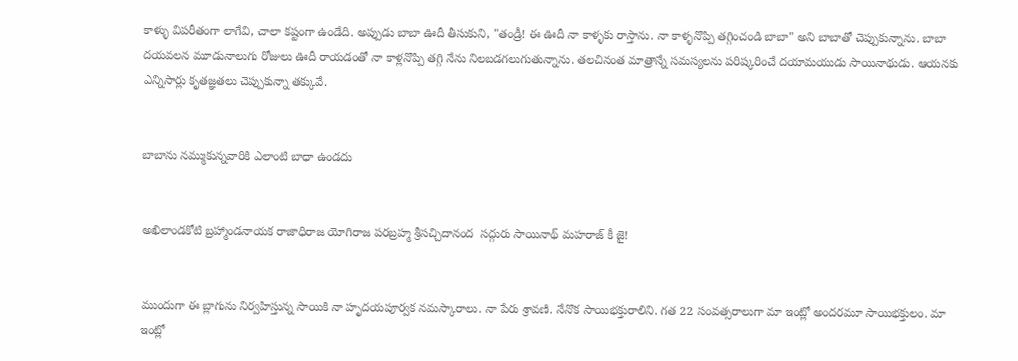కాళ్ళు విపరీతంగా లాగేవి, చాలా కష్టంగా ఉండేది. అప్పుడు బాబా ఊదీ తీసుకుని, "తండ్రీ! ఈ ఊదీ నా కాళ్ళకు రాస్తాను. నా కాళ్ళనొప్పి తగ్గించండి బాబా" అని బాబాతో చెప్పుకున్నాను. బాబా దయవలన మూడునాలుగు రోజులు ఊదీ రాయడంతో నా కాళ్లనొప్పి తగ్గి నేను నిలబడగలుగుతున్నాను. తలచినంత మాత్రాన్నే సమస్యలను పరిష్కరించే దయామయుడు సాయినాథుడు. ఆయనకు ఎన్నిసార్లు కృతజ్ఞతలు చెప్పుకున్నా తక్కువే.


బాబాను నమ్ముకున్నవారికి ఎలాంటి బాధా ఉండదు


అఖిలాండకోటి బ్రహ్మాండనాయక రాజాధిరాజ యోగిరాజ పరబ్రహ్మ శ్రీసచ్చిదానంద  సద్గురు సాయినాథ్ మహరాజ్ కీ జై!


ముందుగా ఈ బ్లాగును నిర్వహిస్తున్న సాయికి నా హృదయపూర్వక నమస్కారాలు. నా పేరు శ్రావణి. నేనొక సాయిభక్తురాలిని. గత 22 సంవత్సరాలుగా మా ఇంట్లో అందరమూ సాయిభక్తులం. మా ఇంట్లో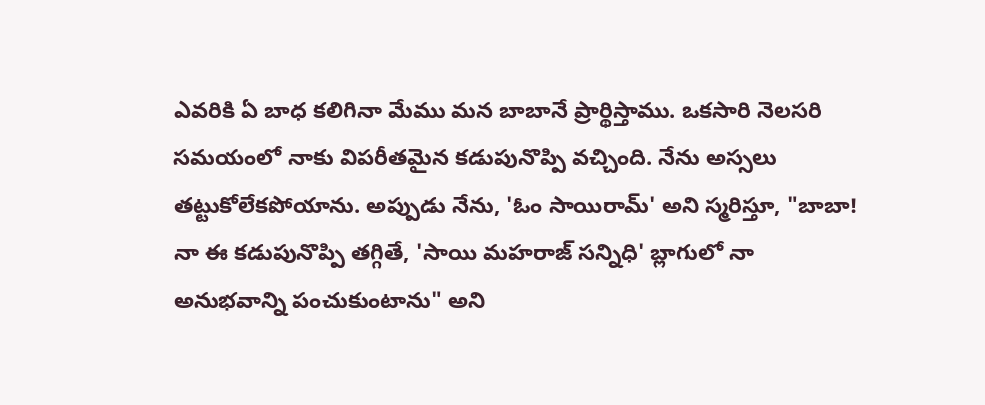ఎవరికి ఏ బాధ కలిగినా మేము మన బాబానే ప్రార్థిస్తాము. ఒకసారి నెలసరి సమయంలో నాకు విపరీతమైన కడుపునొప్పి వచ్చింది. నేను అస్సలు తట్టుకోలేకపోయాను. అప్పుడు నేను, 'ఓం సాయిరామ్' అని స్మరిస్తూ, "బాబా! నా ఈ కడుపునొప్పి తగ్గితే, 'సాయి మహరాజ్ సన్నిధి' బ్లాగులో నా అనుభవాన్ని పంచుకుంటాను" అని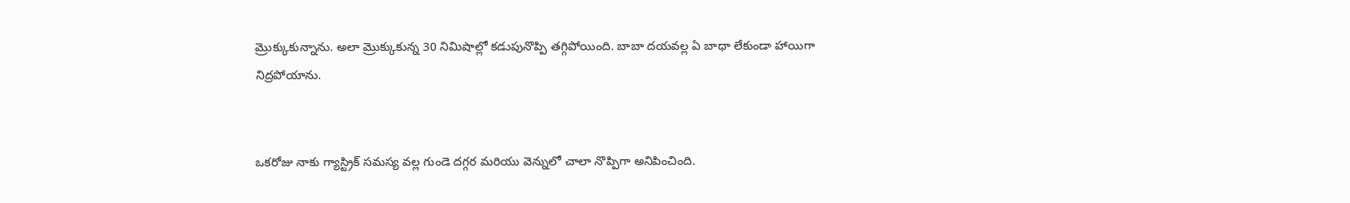మ్రొక్కుకున్నాను. అలా మ్రొక్కుకున్న 30 నిమిషాల్లో కడుపునొప్పి తగ్గిపోయింది. బాబా దయవల్ల ఏ బాధా లేకుండా హాయిగా నిద్రపోయాను.


ఒకరోజు నాకు గ్యాస్ట్రిక్ సమస్య వల్ల గుండె దగ్గర మరియు వెన్నులో చాలా నొప్పిగా అనిపించింది.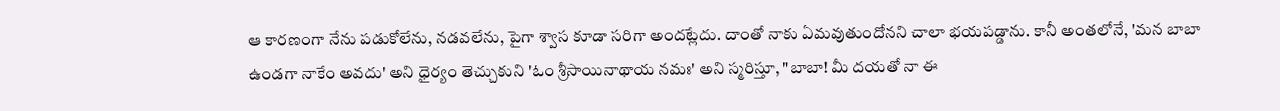ఆ కారణంగా నేను పడుకోలేను, నడవలేను, పైగా శ్వాస కూడా సరిగా అందట్లేదు. దాంతో నాకు ఏమవుతుందోనని చాలా భయపడ్డాను. కానీ అంతలోనే, 'మన బాబా ఉండగా నాకేం అవదు' అని ధైర్యం తెచ్చుకుని 'ఓం శ్రీసాయినాథాయ నమః' అని స్మరిస్తూ, "బాబా! మీ దయతో నా ఈ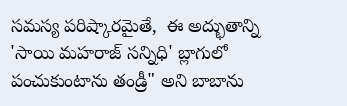సమస్య పరిష్కారమైతే,  ఈ అద్భుతాన్ని 'సాయి మహరాజ్ సన్నిధి' బ్లాగులో పంచుకుంటాను తండ్రీ" అని బాబాను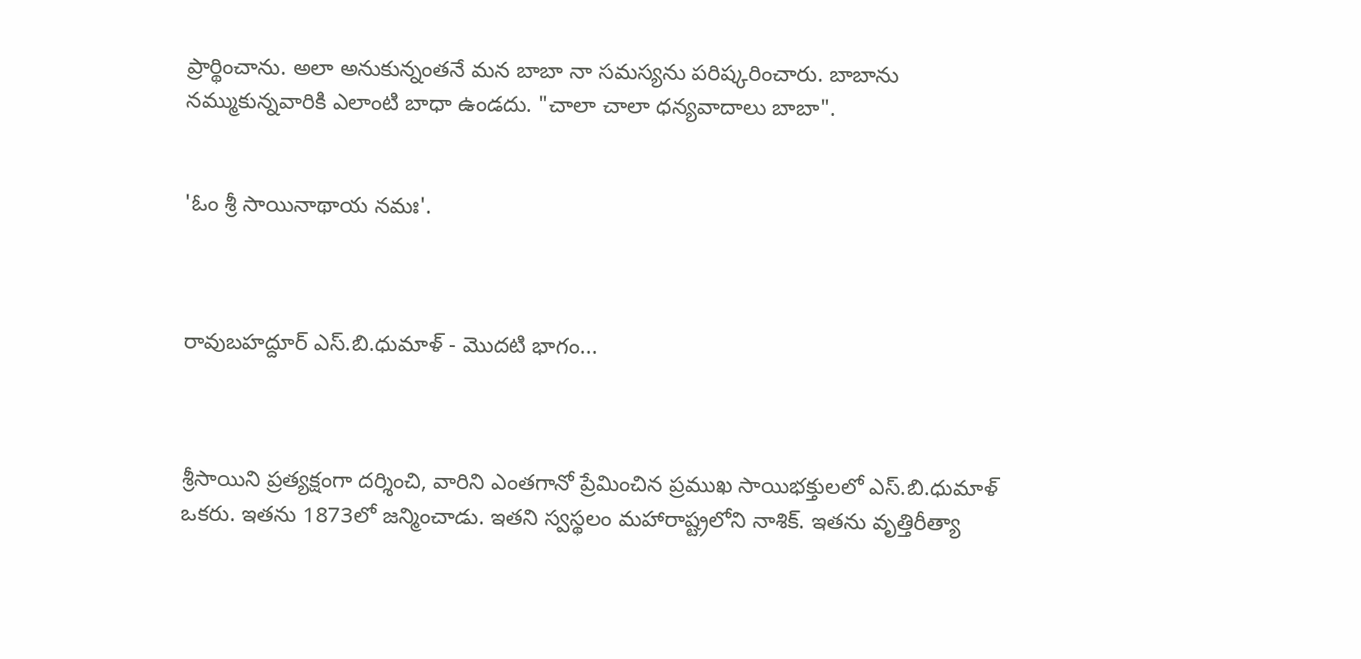ప్రార్థించాను. అలా అనుకున్నంతనే మన బాబా నా సమస్యను పరిష్కరించారు. బాబాను నమ్ముకున్నవారికి ఎలాంటి బాధా ఉండదు. "చాలా చాలా ధన్యవాదాలు బాబా".


'ఓం శ్రీ సాయినాథాయ నమః'.



రావుబహద్దూర్ ఎస్.బి.ధుమాళ్ - మొదటి భాగం...



శ్రీసాయిని ప్రత్యక్షంగా దర్శించి, వారిని ఎంతగానో ప్రేమించిన ప్రముఖ సాయిభక్తులలో ఎస్.బి.ధుమాళ్ ఒకరు. ఇతను 1873లో జన్మించాడు. ఇతని స్వస్థలం మహారాష్ట్రలోని నాశిక్. ఇతను వృత్తిరీత్యా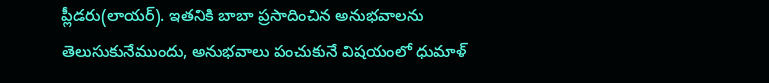ప్లీడరు(లాయర్). ఇతనికి బాబా ప్రసాదించిన అనుభవాలను తెలుసుకునేముందు, అనుభవాలు పంచుకునే విషయంలో ధుమాళ్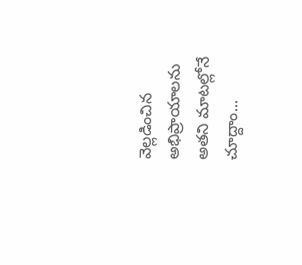వెల్లడించిన అభిప్రాయాలను అతని మాటల్లోనే చూద్దాం...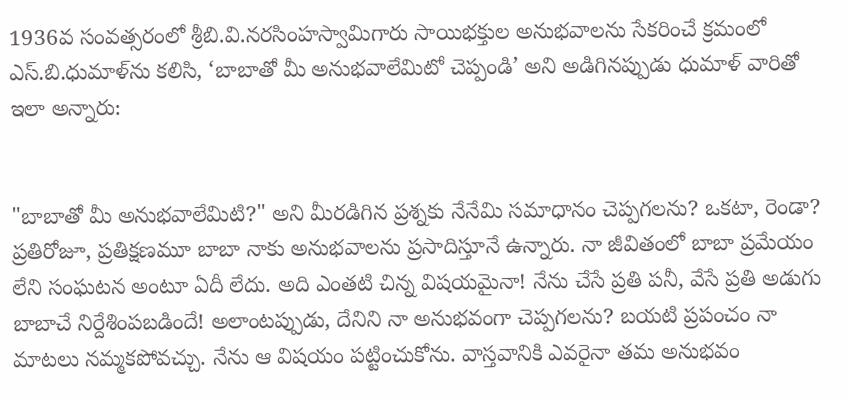1936వ సంవత్సరంలో శ్రీబి.వి.నరసింహస్వామిగారు సాయిభక్తుల అనుభవాలను సేకరించే క్రమంలో ఎస్.బి.ధుమాళ్‌ను కలిసి, ‘బాబాతో మీ అనుభవాలేమిటో చెప్పండి’ అని అడిగినప్పుడు ధుమాళ్ వారితో ఇలా అన్నారు:


"బాబాతో మీ అనుభవాలేమిటి?" అని మీరడిగిన ప్రశ్నకు నేనేమి సమాధానం చెప్పగలను? ఒకటా, రెండా? ప్రతిరోజూ, ప్రతిక్షణమూ బాబా నాకు అనుభవాలను ప్రసాదిస్తూనే ఉన్నారు. నా జీవితంలో బాబా ప్రమేయం లేని సంఘటన అంటూ ఏదీ లేదు. అది ఎంతటి చిన్న విషయమైనా! నేను చేసే ప్రతి పనీ, వేసే ప్రతి అడుగు బాబాచే నిర్దేశింపబడిందే! అలాంటప్పుడు, దేనిని నా అనుభవంగా చెప్పగలను? బయటి ప్రపంచం నా మాటలు నమ్మకపోవచ్చు. నేను ఆ విషయం పట్టించుకోను. వాస్తవానికి ఎవరైనా తమ అనుభవం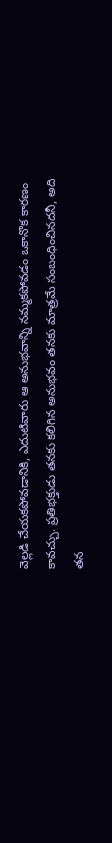వెల్లడి చేయకపోవడానికి, ఎదుటివారు ఆ అనుభవాన్ని నమ్మకపోవడం ఒకానొక కారణం కావచ్చు. ప్రతిభక్తుడు తనకు కలిగిన అనుభవం తనకు మాత్రమే సంబంధించినదనీ, అది తన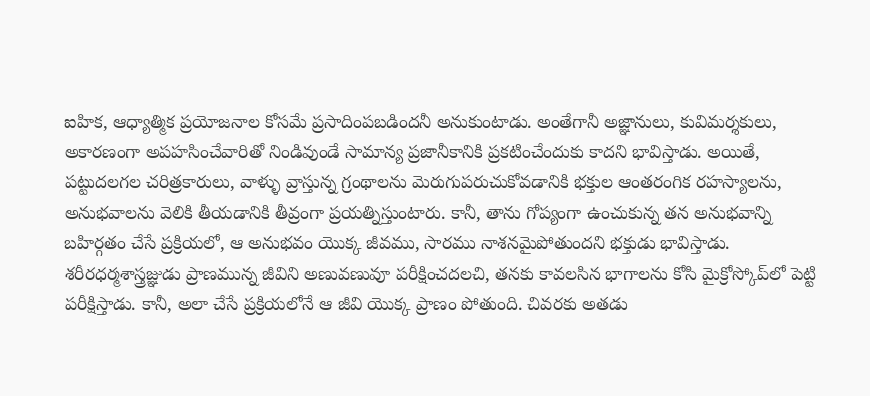ఐహిక, ఆధ్యాత్మిక ప్రయోజనాల కోసమే ప్రసాదింపబడిందనీ అనుకుంటాడు. అంతేగానీ అజ్ఞానులు, కువిమర్శకులు, అకారణంగా అపహసించేవారితో నిండివుండే సామాన్య ప్రజానీకానికి ప్రకటించేందుకు కాదని భావిస్తాడు. అయితే, పట్టుదలగల చరిత్రకారులు, వాళ్ళు వ్రాస్తున్న గ్రంథాలను మెరుగుపరుచుకోవడానికి భక్తుల ఆంతరంగిక రహస్యాలను, అనుభవాలను వెలికి తీయడానికి తీవ్రంగా ప్రయత్నిస్తుంటారు. కానీ, తాను గోప్యంగా ఉంచుకున్న తన అనుభవాన్ని బహిర్గతం చేసే ప్రక్రియలో, ఆ అనుభవం యొక్క జీవము, సారము నాశనమైపోతుందని భక్తుడు భావిస్తాడు. శరీరధర్మశాస్త్రజ్ఞుడు ప్రాణమున్న జీవిని అణువణువూ పరీక్షించదలచి, తనకు కావలసిన భాగాలను కోసి మైక్రోస్కోప్‌లో పెట్టి పరీక్షిస్తాడు. కానీ, అలా చేసే ప్రక్రియలోనే ఆ జీవి యొక్క ప్రాణం పోతుంది. చివరకు అతడు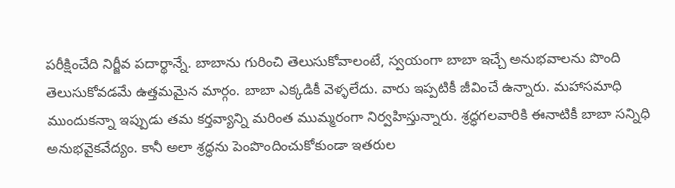పరీక్షించేది నిర్జీవ పదార్థాన్నే. బాబాను గురించి తెలుసుకోవాలంటే, స్వయంగా బాబా ఇచ్చే అనుభవాలను పొంది తెలుసుకోవడమే ఉత్తమమైన మార్గం. బాబా ఎక్కడికీ వెళ్ళలేదు. వారు ఇప్పటికీ జీవించే ఉన్నారు. మహాసమాధి ముందుకన్నా ఇప్పుడు తమ కర్తవ్యాన్ని మరింత ముమ్మరంగా నిర్వహిస్తున్నారు. శ్రద్ధగలవారికి ఈనాటికీ బాబా సన్నిధి అనుభవైకవేద్యం. కానీ అలా శ్రద్ధను పెంపొందించుకోకుండా ఇతరుల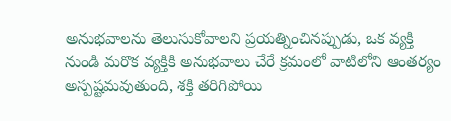అనుభవాలను తెలుసుకోవాలని ప్రయత్నించినప్పుడు, ఒక వ్యక్తి నుండి మరొక వ్యక్తికి అనుభవాలు చేరే క్రమంలో వాటిలోని ఆంతర్యం అస్పష్టమవుతుంది, శక్తి తరిగిపోయి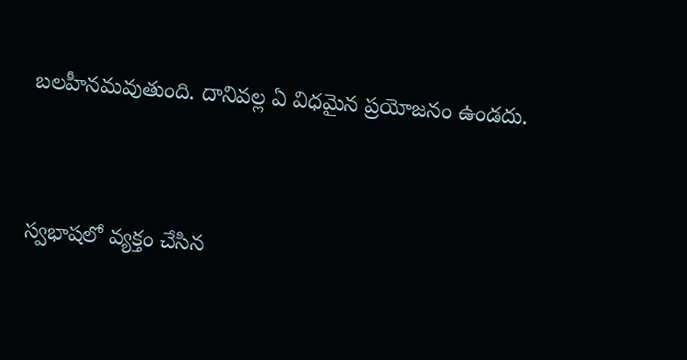బలహీనమవుతుంది. దానివల్ల ఏ విధమైన ప్రయోజనం ఉండదు.


స్వభాషలో వ్యక్తం చేసిన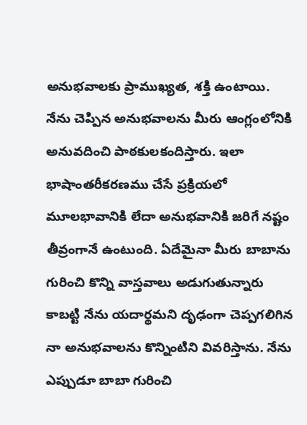అనుభవాలకు ప్రాముఖ్యత, శక్తి ఉంటాయి. నేను చెప్పిన అనుభవాలను మీరు ఆంగ్లంలోనికి అనువదించి పాఠకులకందిస్తారు. ఇలా భాషాంతరీకరణము చేసే ప్రక్రియలో మూలభావానికి లేదా అనుభవానికి జరిగే నష్టం తీవ్రంగానే ఉంటుంది. ఏదేమైనా మీరు బాబాను గురించి కొన్ని వాస్తవాలు అడుగుతున్నారు కాబట్టి నేను యదార్థమని దృఢంగా చెప్పగలిగిన నా అనుభవాలను కొన్నింటిని వివరిస్తాను. నేను ఎప్పుడూ బాబా గురించి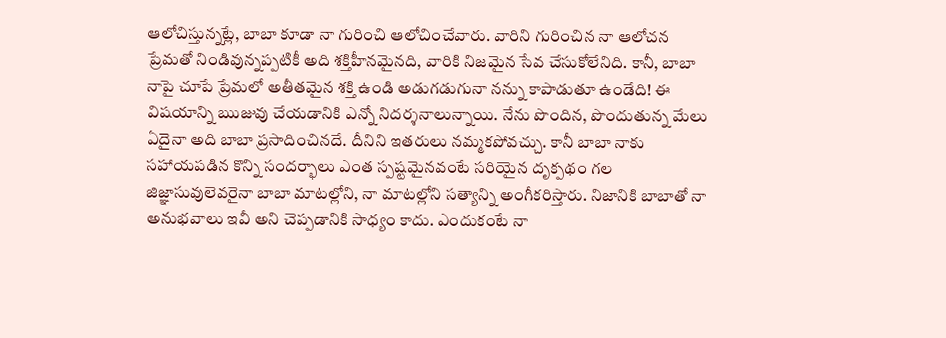ఆలోచిస్తున్నట్లే, బాబా కూడా నా గురించి ఆలోచించేవారు. వారిని గురించిన నా ఆలోచన ప్రేమతో నిండివున్నప్పటికీ అది శక్తిహీనమైనది, వారికి నిజమైన సేవ చేసుకోలేనిది. కానీ, బాబా నాపై చూపే ప్రేమలో అతీతమైన శక్తి ఉండి అడుగడుగునా నన్ను కాపాడుతూ ఉండేది! ఈ విషయాన్ని ఋజువు చేయడానికి ఎన్నో నిదర్శనాలున్నాయి. నేను పొందిన, పొందుతున్న మేలు ఏదైనా అది బాబా ప్రసాదించినదే. దీనిని ఇతరులు నమ్మకపోవచ్చు. కానీ బాబా నాకు సహాయపడిన కొన్ని సందర్భాలు ఎంత స్పష్టమైనవంటే సరియైన దృక్పథం గల జిజ్ఞాసువులెవరైనా బాబా మాటల్లోని, నా మాటల్లోని సత్యాన్ని అంగీకరిస్తారు. నిజానికి బాబాతో నా అనుభవాలు ఇవీ అని చెప్పడానికి సాధ్యం కాదు. ఎందుకంటే నా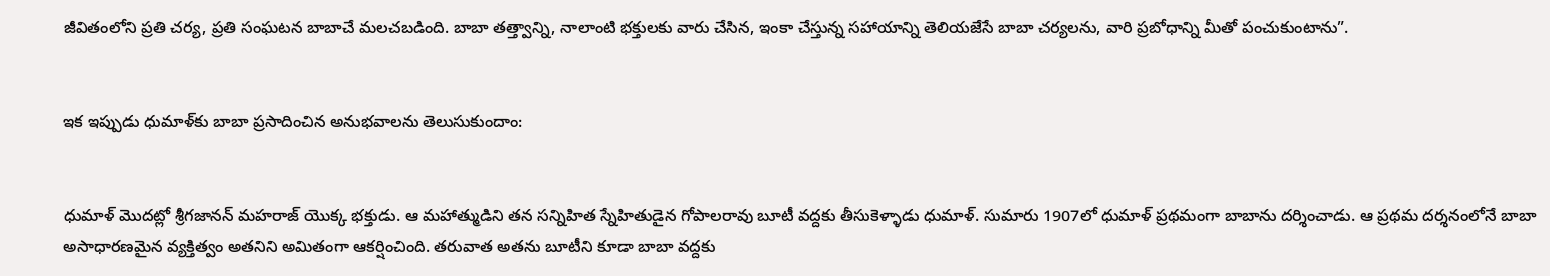జీవితంలోని ప్రతి చర్య, ప్రతి సంఘటన బాబాచే మలచబడింది. బాబా తత్త్వాన్ని, నాలాంటి భక్తులకు వారు చేసిన, ఇంకా చేస్తున్న సహాయాన్ని తెలియజేసే బాబా చర్యలను, వారి ప్రబోధాన్ని మీతో పంచుకుంటాను”.


ఇక ఇప్పుడు ధుమాళ్‌కు బాబా ప్రసాదించిన అనుభవాలను తెలుసుకుందాం:


ధుమాళ్‌ మొదట్లో శ్రీగజానన్ మహరాజ్ యొక్క భక్తుడు. ఆ మహాత్ముడిని తన సన్నిహిత స్నేహితుడైన గోపాలరావు బూటీ వద్దకు తీసుకెళ్ళాడు ధుమాళ్. సుమారు 1907లో ధుమాళ్ ప్రథమంగా బాబాను దర్శించాడు. ఆ ప్రథమ దర్శనంలోనే బాబా అసాధారణమైన వ్యక్తిత్వం అతనిని అమితంగా ఆకర్షించింది. తరువాత అతను బూటీని కూడా బాబా వద్దకు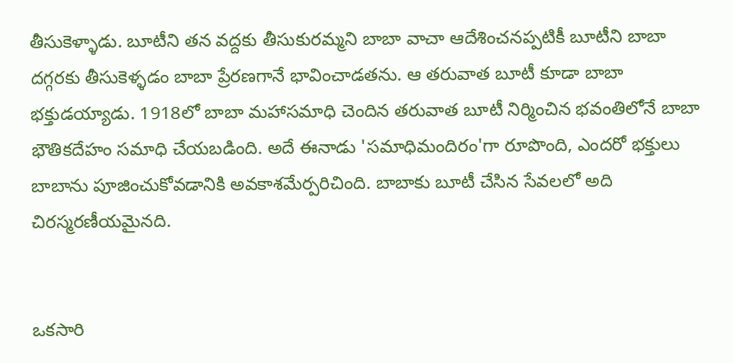తీసుకెళ్ళాడు. బూటీని తన వద్దకు తీసుకురమ్మని బాబా వాచా ఆదేశించనప్పటికీ బూటీని బాబా దగ్గరకు తీసుకెళ్ళడం బాబా ప్రేరణగానే భావించాడతను. ఆ తరువాత బూటీ కూడా బాబా భక్తుడయ్యాడు. 1918లో బాబా మహాసమాధి చెందిన తరువాత బూటీ నిర్మించిన భవంతిలోనే బాబా భౌతికదేహం సమాధి చేయబడింది. అదే ఈనాడు 'సమాధిమందిరం'గా రూపొంది, ఎందరో భక్తులు బాబాను పూజించుకోవడానికి అవకాశమేర్పరిచింది. బాబాకు బూటీ చేసిన సేవలలో అది చిరస్మరణీయమైనది.


ఒకసారి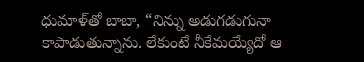ధుమాళ్‌తో బాబా, “నిన్ను అడుగడుగునా కాపాడుతున్నాను. లేకుంటే నీకేమయ్యేదో ఆ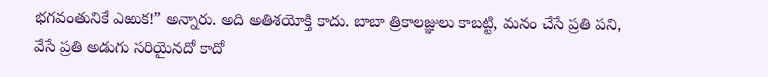భగవంతునికే ఎఱుక!” అన్నారు. అది అతిశయోక్తి కాదు. బాబా త్రికాలజ్ఞులు కాబట్టి, మనం చేసే ప్రతి పని, వేసే ప్రతి అడుగు సరియైనదో కాదో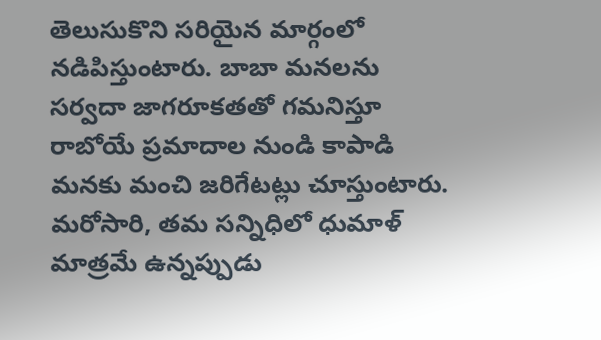తెలుసుకొని సరియైన మార్గంలో నడిపిస్తుంటారు. బాబా మనలను సర్వదా జాగరూకతతో గమనిస్తూ రాబోయే ప్రమాదాల నుండి కాపాడి మనకు మంచి జరిగేటట్లు చూస్తుంటారు. మరోసారి, తమ సన్నిధిలో ధుమాళ్ మాత్రమే ఉన్నప్పుడు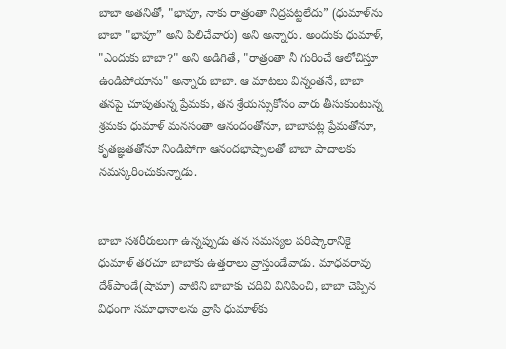బాబా అతనితో, "భావూ, నాకు రాత్రంతా నిద్రపట్టలేదు” (ధుమాళ్‌‌ను బాబా "భావూ” అని పిలిచేవారు) అని అన్నారు. అందుకు ధుమాళ్, "ఎందుకు బాబా?" అని అడిగితే, "రాత్రంతా నీ గురించే ఆలోచిస్తూ ఉండిపోయాను" అన్నారు బాబా. ఆ మాటలు విన్నంతనే, బాబా తనపై చూపుతున్న ప్రేమకు, తన శ్రేయస్సుకోసం వారు తీసుకుంటున్న శ్రమకు ధుమాళ్ మనసంతా ఆనందంతోనూ, బాబాపట్ల ప్రేమతోనూ, కృతజ్ఞతతోనూ నిండిపోగా ఆనందభాష్పాలతో బాబా పాదాలకు నమస్కరించుకున్నాడు.


బాబా సశరీరులుగా ఉన్నప్పుడు తన సమస్యల పరిష్కారానికై ధుమాళ్ తరచూ బాబాకు ఉత్తరాలు వ్రాస్తుండేవాడు. మాధవరావు దేశ్‌పాండే(షామా) వాటిని బాబాకు చదివి వినిపించి, బాబా చెప్పిన విధంగా సమాధానాలను వ్రాసి ధుమాళ్‌కు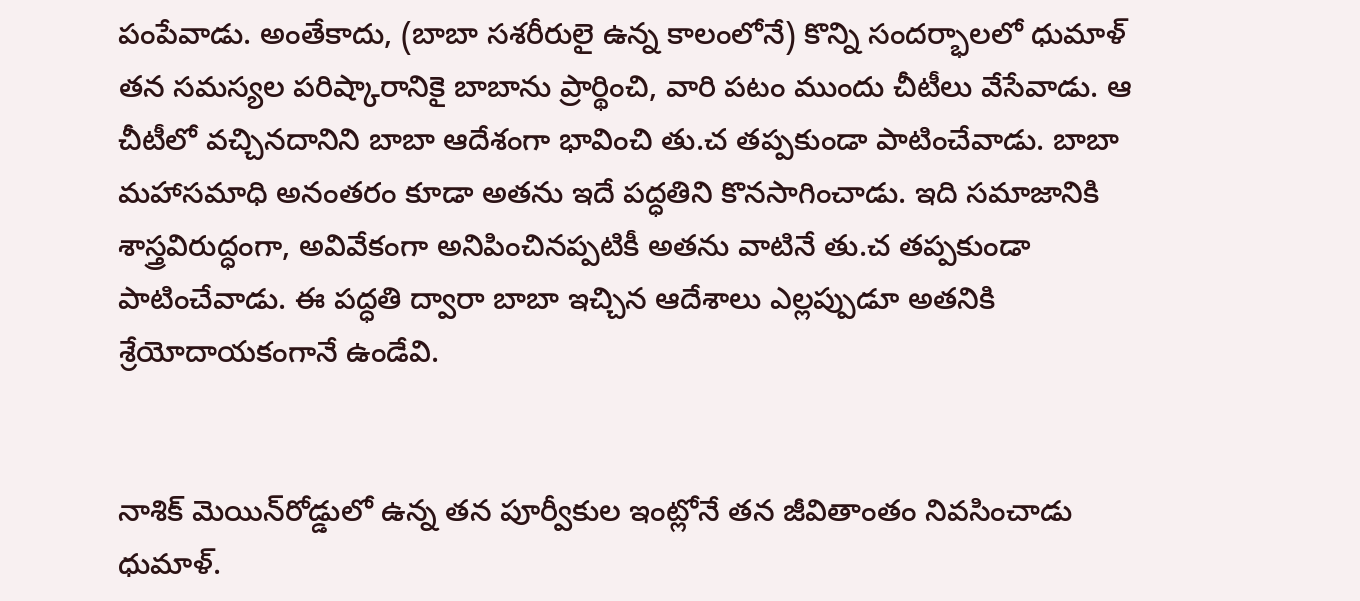పంపేవాడు. అంతేకాదు, (బాబా సశరీరులై ఉన్న కాలంలోనే) కొన్ని సందర్భాలలో ధుమాళ్ తన సమస్యల పరిష్కారానికై బాబాను ప్రార్థించి, వారి పటం ముందు చీటీలు వేసేవాడు. ఆ చీటీలో వచ్చినదానిని బాబా ఆదేశంగా భావించి తు.చ తప్పకుండా పాటించేవాడు. బాబా మహాసమాధి అనంతరం కూడా అతను ఇదే పద్ధతిని కొనసాగించాడు. ఇది సమాజానికి శాస్త్రవిరుద్ధంగా, అవివేకంగా అనిపించినప్పటికీ అతను వాటినే తు.చ తప్పకుండా పాటించేవాడు. ఈ పద్ధతి ద్వారా బాబా ఇచ్చిన ఆదేశాలు ఎల్లప్పుడూ అతనికి శ్రేయోదాయకంగానే ఉండేవి.


నాశిక్ మెయిన్‌రోడ్డులో ఉన్న తన పూర్వీకుల ఇంట్లోనే తన జీవితాంతం నివసించాడు ధుమాళ్.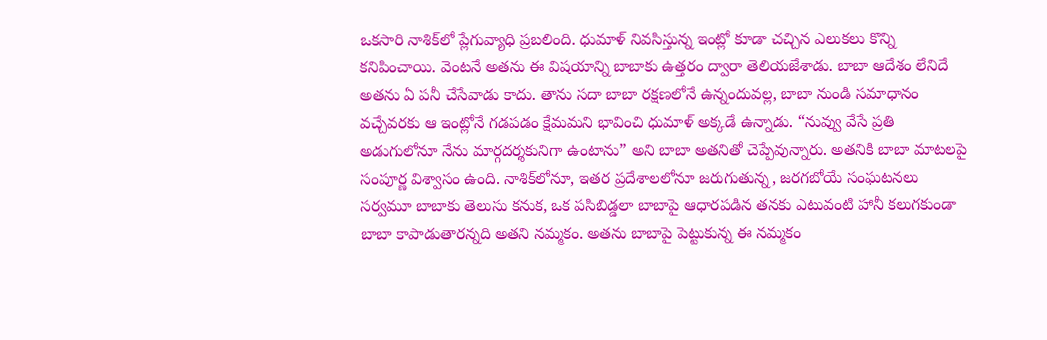ఒకసారి నాశిక్‌లో ప్లేగువ్యాధి ప్రబలింది. ధుమాళ్ నివసిస్తున్న ఇంట్లో కూడా చచ్చిన ఎలుకలు కొన్ని కనిపించాయి. వెంటనే అతను ఈ విషయాన్ని బాబాకు ఉత్తరం ద్వారా తెలియజేశాడు. బాబా ఆదేశం లేనిదే అతను ఏ పనీ చేసేవాడు కాదు. తాను సదా బాబా రక్షణలోనే ఉన్నందువల్ల, బాబా నుండి సమాధానం వచ్చేవరకు ఆ ఇంట్లోనే గడపడం క్షేమమని భావించి ధుమాళ్ అక్కడే ఉన్నాడు. “నువ్వు వేసే ప్రతి అడుగులోనూ నేను మార్గదర్శకునిగా ఉంటాను” అని బాబా అతనితో చెప్పేవున్నారు. అతనికి బాబా మాటలపై సంపూర్ణ విశ్వాసం ఉంది. నాశిక్‌లోనూ, ఇతర ప్రదేశాలలోనూ జరుగుతున్న, జరగబోయే సంఘటనలు సర్వమూ బాబాకు తెలుసు కనుక, ఒక పసిబిడ్డలా బాబాపై ఆధారపడిన తనకు ఎటువంటి హానీ కలుగకుండా బాబా కాపాడుతారన్నది అతని నమ్మకం. అతను బాబాపై పెట్టుకున్న ఈ నమ్మకం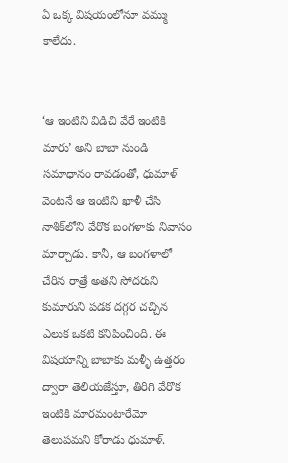ఏ ఒక్క విషయంలోనూ వమ్ము కాలేదు.


‘ఆ ఇంటిని విడిచి వేరే ఇంటికి మారు’ అని బాబా నుండి సమాధానం రావడంతో, ధుమాళ్ వెంటనే ఆ ఇంటిని ఖాళీ చేసి నాశిక్‌లోని వేరొక బంగళాకు నివాసం మార్చాడు. కానీ, ఆ బంగళాలో చేరిన రాత్రే అతని సోదరుని కుమారుని పడక దగ్గర చచ్చిన ఎలుక ఒకటి కనిపించింది. ఈ విషయాన్ని బాబాకు మళ్ళీ ఉత్తరం ద్వారా తెలియజేస్తూ, తిరిగి వేరొక ఇంటికి మారమంటారేమో తెలుపమని కోరాడు ధుమాళ్.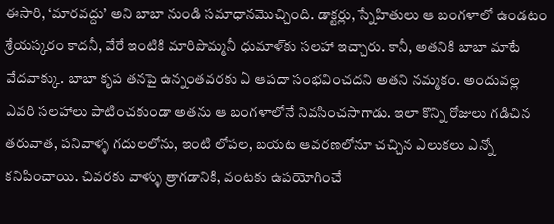ఈసారి, ‘మారవద్దు’ అని బాబా నుండి సమాధానమొచ్చింది. డాక్టర్లు, స్నేహితులు ఆ బంగళాలో ఉండటం శ్రేయస్కరం కాదనీ, వేరే ఇంటికి మారిపొమ్మనీ ధుమాళ్‌కు సలహా ఇచ్చారు. కానీ, అతనికి బాబా మాటే వేదవాక్కు. బాబా కృప తనపై ఉన్నంతవరకు ఏ ఆపదా సంభవించదని అతని నమ్మకం. అందువల్ల ఎవరి సలహాలు పాటించకుండా అతను ఆ బంగళాలోనే నివసించసాగాడు. ఇలా కొన్ని రోజులు గడిచిన తరువాత, పనివాళ్ళ గదులలోను, ఇంటి లోపల, బయట ఆవరణలోనూ చచ్చిన ఎలుకలు ఎన్నో కనిపించాయి. చివరకు వాళ్ళు త్రాగడానికి, వంటకు ఉపయోగించే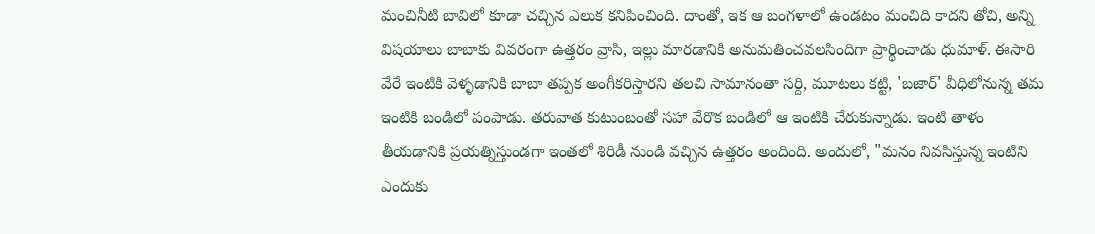మంచినీటి బావిలో కూడా చచ్చిన ఎలుక కనిపించింది. దాంతో, ఇక ఆ బంగళాలో ఉండటం మంచిది కాదని తోచి, అన్ని విషయాలు బాబాకు వివరంగా ఉత్తరం వ్రాసి, ఇల్లు మారడానికి అనుమతించవలసిందిగా ప్రార్థించాడు ధుమాళ్. ఈసారి వేరే ఇంటికి వెళ్ళడానికి బాబా తప్పక అంగీకరిస్తారని తలచి సామానంతా సర్ది, మూటలు కట్టి, 'బజార్' వీధిలోనున్న తమ ఇంటికి బండిలో పంపాడు. తరువాత కుటుంబంతో సహా వేరొక బండిలో ఆ ఇంటికి చేరుకున్నాడు. ఇంటి తాళం తీయడానికి ప్రయత్నిస్తుండగా ఇంతలో శిరిడీ నుండి వచ్చిన ఉత్తరం అందింది. అందులో, "మనం నివసిస్తున్న ఇంటిని ఎందుకు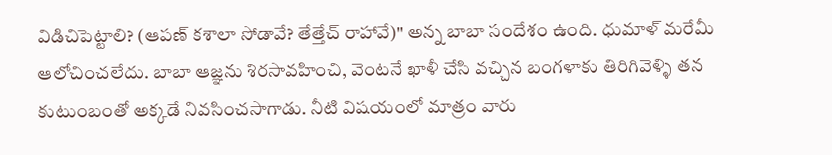విడిచిపెట్టాలి? (ఆపణ్ కశాలా సోడావే? తేత్తేచ్ రాహావే)" అన్న బాబా సందేశం ఉంది. ధుమాళ్ మరేమీ ఆలోచించలేదు. బాబా ఆజ్ఞను శిరసావహించి, వెంటనే ఖాళీ చేసి వచ్చిన బంగళాకు తిరిగివెళ్ళి తన కుటుంబంతో అక్కడే నివసించసాగాడు. నీటి విషయంలో మాత్రం వారు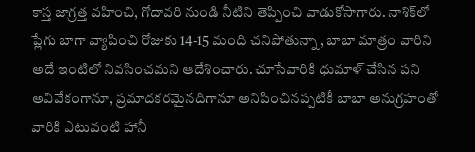కాస్త జాగ్రత్త వహించి, గోదావరి నుండి నీటిని తెప్పించి వాడుకోసాగారు. నాశిక్‌లో ప్లేగు బాగా వ్యాపించి రోజుకు 14-15 మంది చనిపోతున్నా, బాబా మాత్రం వారిని అదే ఇంటిలో నివసించమని ఆదేశించారు. చూసేవారికి ధుమాళ్ చేసిన పని అవివేకంగానూ, ప్రమాదకరమైనదిగానూ అనిపించినప్పటికీ బాబా అనుగ్రహంతో వారికి ఎటువంటి హానీ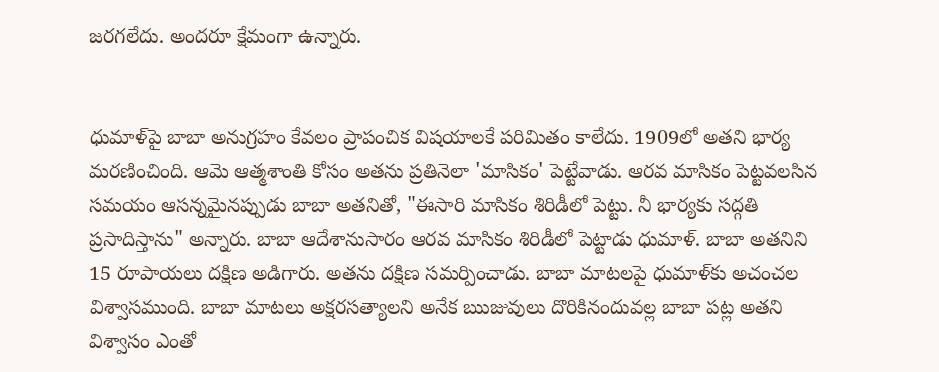జరగలేదు. అందరూ క్షేమంగా ఉన్నారు.


ధుమాళ్‌పై బాబా అనుగ్రహం కేవలం ప్రాపంచిక విషయాలకే పరిమితం కాలేదు. 1909లో అతని భార్య మరణించింది. ఆమె ఆత్మశాంతి కోసం అతను ప్రతినెలా 'మాసికం' పెట్టేవాడు. ఆరవ మాసికం పెట్టవలసిన సమయం ఆసన్నమైనప్పుడు బాబా అతనితో, "ఈసారి మాసికం శిరిడీలో పెట్టు. నీ భార్యకు సద్గతి ప్రసాదిస్తాను" అన్నారు. బాబా ఆదేశానుసారం ఆరవ మాసికం శిరిడీలో పెట్టాడు ధుమాళ్. బాబా అతనిని 15 రూపాయలు దక్షిణ అడిగారు. అతను దక్షిణ సమర్పించాడు. బాబా మాటలపై ధుమాళ్‌కు అచంచల విశ్వాసముంది. బాబా మాటలు అక్షరసత్యాలని అనేక ఋజువులు దొరికినందువల్ల బాబా పట్ల అతని విశ్వాసం ఎంతో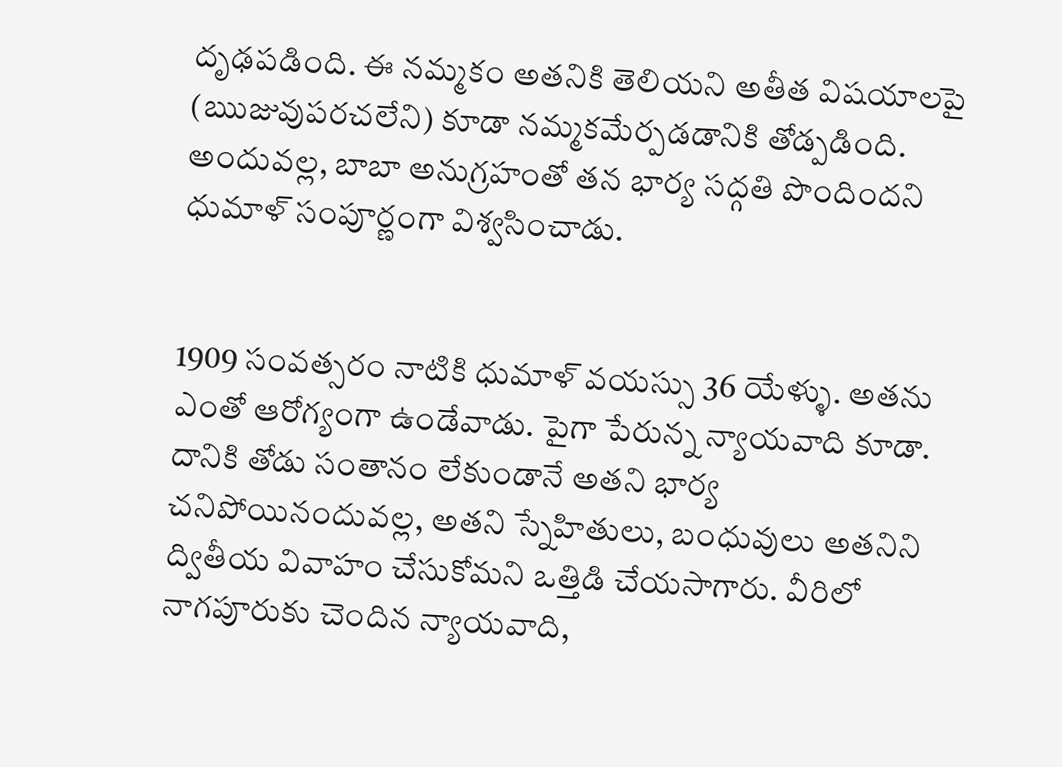దృఢపడింది. ఈ నమ్మకం అతనికి తెలియని అతీత విషయాలపై (ఋజువుపరచలేని) కూడా నమ్మకమేర్పడడానికి తోడ్పడింది. అందువల్ల, బాబా అనుగ్రహంతో తన భార్య సద్గతి పొందిందని ధుమాళ్ సంపూర్ణంగా విశ్వసించాడు.


1909 సంవత్సరం నాటికి ధుమాళ్ వయస్సు 36 యేళ్ళు. అతను ఎంతో ఆరోగ్యంగా ఉండేవాడు. పైగా పేరున్న న్యాయవాది కూడా. దానికి తోడు సంతానం లేకుండానే అతని భార్య చనిపోయినందువల్ల, అతని స్నేహితులు, బంధువులు అతనిని ద్వితీయ వివాహం చేసుకోమని ఒత్తిడి చేయసాగారు. వీరిలో నాగపూరుకు చెందిన న్యాయవాది,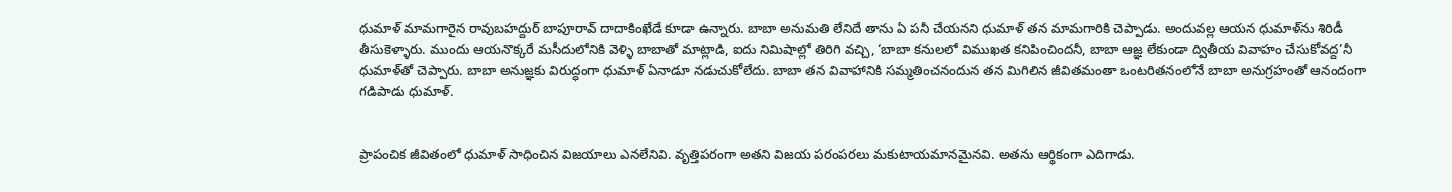ధుమాళ్ మామగారైన రావుబహద్దుర్ బాపూరావ్ దాదాకింఖేడే కూడా ఉన్నారు. బాబా అనుమతి లేనిదే తాను ఏ పనీ చేయనని ధుమాళ్ తన మామగారికి చెప్పాడు. అందువల్ల ఆయన ధుమాళ్‌ను శిరిడీ తీసుకెళ్ళారు. ముందు ఆయనొక్కరే మసీదులోనికి వెళ్ళి బాబాతో మాట్లాడి, ఐదు నిమిషాల్లో తిరిగి వచ్చి, ‘బాబా కనులలో విముఖత కనిపించిందనీ, బాబా ఆజ్ఞ లేకుండా ద్వితీయ వివాహం చేసుకోవద్ద’నీ ధుమాళ్‌తో చెప్పారు. బాబా అనుజ్ఞకు విరుద్ధంగా ధుమాళ్ ఏనాడూ నడుచుకోలేదు. బాబా తన వివాహానికి సమ్మతించనందున తన మిగిలిన జీవితమంతా ఒంటరితనంలోనే బాబా అనుగ్రహంతో ఆనందంగా గడిపాడు ధుమాళ్.


ప్రాపంచిక జీవితంలో ధుమాళ్ సాధించిన విజయాలు ఎనలేనివి. వృత్తిపరంగా అతని విజయ పరంపరలు మకుటాయమానమైనవి. అతను ఆర్థికంగా ఎదిగాడు.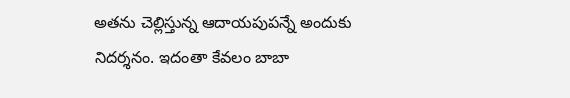అతను చెల్లిస్తున్న ఆదాయపుపన్నే అందుకు నిదర్శనం. ఇదంతా కేవలం బాబా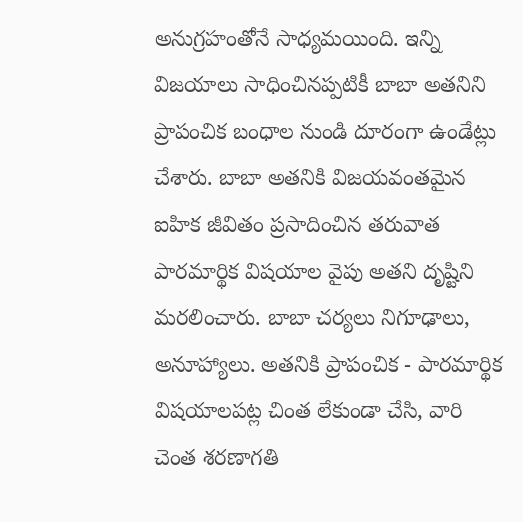అనుగ్రహంతోనే సాధ్యమయింది. ఇన్ని విజయాలు సాధించినప్పటికీ బాబా అతనిని ప్రాపంచిక బంధాల నుండి దూరంగా ఉండేట్లు చేశారు. బాబా అతనికి విజయవంతమైన ఐహిక జీవితం ప్రసాదించిన తరువాత పారమార్థిక విషయాల వైపు అతని దృష్టిని మరలించారు. బాబా చర్యలు నిగూఢాలు, అనూహ్యాలు. అతనికి ప్రాపంచిక - పారమార్థిక విషయాలపట్ల చింత లేకుండా చేసి, వారి చెంత శరణాగతి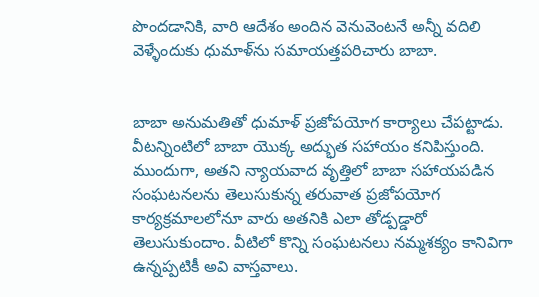పొందడానికి, వారి ఆదేశం అందిన వెనువెంటనే అన్నీ వదిలి వెళ్ళేందుకు ధుమాళ్‌ను సమాయత్తపరిచారు బాబా.


బాబా అనుమతితో ధుమాళ్ ప్రజోపయోగ కార్యాలు చేపట్టాడు. వీటన్నింటిలో బాబా యొక్క అద్భుత సహాయం కనిపిస్తుంది. ముందుగా, అతని న్యాయవాద వృత్తిలో బాబా సహాయపడిన సంఘటనలను తెలుసుకున్న తరువాత ప్రజోపయోగ కార్యక్రమాలలోనూ వారు అతనికి ఎలా తోడ్పడ్డారో తెలుసుకుందాం. వీటిలో కొన్ని సంఘటనలు నమ్మశక్యం కానివిగా ఉన్నప్పటికీ అవి వాస్తవాలు.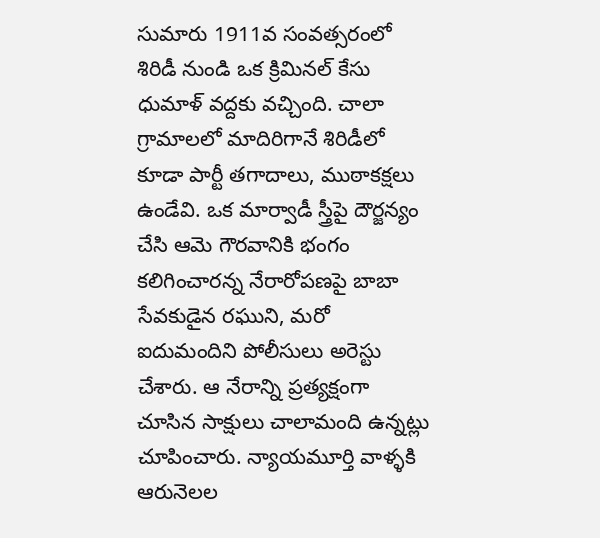సుమారు 1911వ సంవత్సరంలో శిరిడీ నుండి ఒక క్రిమినల్ కేసు ధుమాళ్ వద్దకు వచ్చింది. చాలా గ్రామాలలో మాదిరిగానే శిరిడీలో కూడా పార్టీ తగాదాలు, ముఠాకక్షలు ఉండేవి. ఒక మార్వాడీ స్త్రీపై దౌర్జన్యం చేసి ఆమె గౌరవానికి భంగం కలిగించారన్న నేరారోపణపై బాబా సేవకుడైన రఘుని, మరో ఐదుమందిని పోలీసులు అరెస్టు చేశారు. ఆ నేరాన్ని ప్రత్యక్షంగా చూసిన సాక్షులు చాలామంది ఉన్నట్లు చూపించారు. న్యాయమూర్తి వాళ్ళకి ఆరునెలల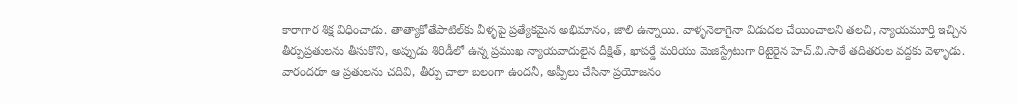కారాగార శిక్ష విధించాడు. తాత్యాకోతేపాటిల్‌కు వీళ్ళపై ప్రత్యేకమైన అభిమానం, జాలి ఉన్నాయి. వాళ్ళనెలాగైనా విడుదల చేయించాలని తలచి, న్యాయమూర్తి ఇచ్చిన తీర్పుప్రతులను తీసుకొని, అప్పుడు శిరిడీలో ఉన్న ప్రముఖ న్యాయవాదులైన దీక్షిత్, ఖాపర్డే మరియు మెజిస్ట్రేటుగా రిటైరైన హెచ్.వి.సాఠే తదితరుల వద్దకు వెళ్ళాడు. వారందరూ ఆ ప్రతులను చదివి, తీర్పు చాలా బలంగా ఉందనీ, అప్పీలు చేసినా ప్రయోజనం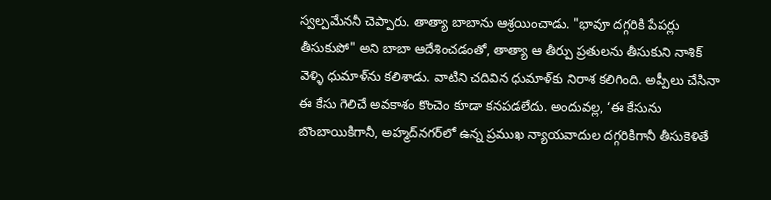స్వల్పమేననీ చెప్పారు. తాత్యా బాబాను ఆశ్రయించాడు. "భావూ దగ్గరికి పేపర్లు తీసుకుపో" అని బాబా ఆదేశించడంతో, తాత్యా ఆ తీర్పు ప్రతులను తీసుకుని నాశిక్ వెళ్ళి ధుమాళ్‌ను కలిశాడు. వాటిని చదివిన ధుమాళ్‌కు నిరాశ కలిగింది. అప్పీలు చేసినా ఈ కేసు గెలిచే అవకాశం కొంచెం కూడా కనపడలేదు. అందువల్ల, ‘ఈ కేసును బొంబాయికిగానీ, అహ్మద్‌నగర్‌లో ఉన్న ప్రముఖ న్యాయవాదుల దగ్గరికిగానీ తీసుకెళితే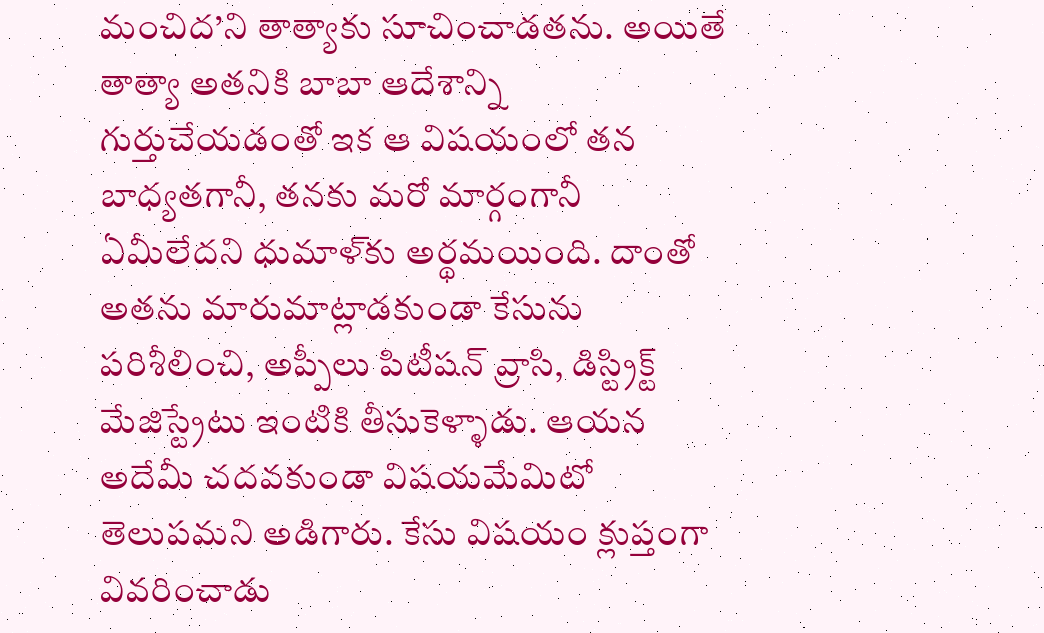మంచిద’ని తాత్యాకు సూచించాడతను. అయితే తాత్యా అతనికి బాబా ఆదేశాన్ని గుర్తుచేయడంతో ఇక ఆ విషయంలో తన బాధ్యతగానీ, తనకు మరో మార్గంగానీ ఏమీలేదని ధుమాళ్‌కు అర్థమయింది. దాంతో అతను మారుమాట్లాడకుండా కేసును పరిశీలించి, అప్పీలు పిటీషన్ వ్రాసి, డిస్ట్రిక్ట్ మేజిస్ట్రేటు ఇంటికి తీసుకెళ్ళాడు. ఆయన అదేమీ చదవకుండా విషయమేమిటో తెలుపమని అడిగారు. కేసు విషయం క్లుప్తంగా వివరించాడు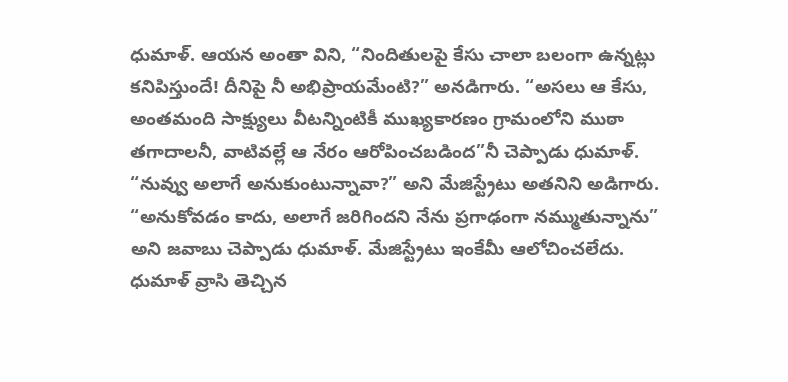ధుమాళ్. ఆయన అంతా విని, “నిందితులపై కేసు చాలా బలంగా ఉన్నట్లు కనిపిస్తుందే! దీనిపై నీ అభిప్రాయమేంటి?” అనడిగారు. “అసలు ఆ కేసు, అంతమంది సాక్ష్యులు వీటన్నింటికీ ముఖ్యకారణం గ్రామంలోని ముఠా తగాదాలనీ, వాటివల్లే ఆ నేరం ఆరోపించబడింద”నీ చెప్పాడు ధుమాళ్. “నువ్వు అలాగే అనుకుంటున్నావా?” అని మేజిస్ట్రేటు అతనిని అడిగారు. “అనుకోవడం కాదు, అలాగే జరిగిందని నేను ప్రగాఢంగా నమ్ముతున్నాను” అని జవాబు చెప్పాడు ధుమాళ్. మేజిస్ట్రేటు ఇంకేమీ ఆలోచించలేదు. ధుమాళ్ వ్రాసి తెచ్చిన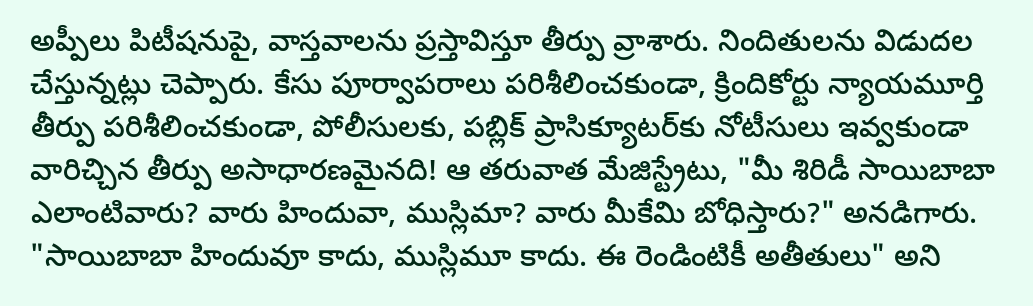అప్పీలు పిటీషనుపై, వాస్తవాలను ప్రస్తావిస్తూ తీర్పు వ్రాశారు. నిందితులను విడుదల చేస్తున్నట్లు చెప్పారు. కేసు పూర్వాపరాలు పరిశీలించకుండా, క్రిందికోర్టు న్యాయమూర్తి తీర్పు పరిశీలించకుండా, పోలీసులకు, పబ్లిక్ ప్రాసిక్యూటర్‌కు నోటీసులు ఇవ్వకుండా వారిచ్చిన తీర్పు అసాధారణమైనది! ఆ తరువాత మేజిస్ట్రేటు, "మీ శిరిడీ సాయిబాబా ఎలాంటివారు? వారు హిందువా, ముస్లిమా? వారు మీకేమి బోధిస్తారు?" అనడిగారు. "సాయిబాబా హిందువూ కాదు, ముస్లిమూ కాదు. ఈ రెండింటికీ అతీతులు" అని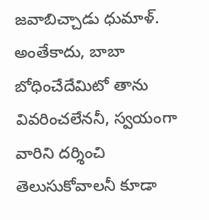జవాబిచ్చాడు ధుమాళ్. అంతేకాదు, బాబా బోధించేదేమిటో తాను వివరించలేననీ, స్వయంగా వారిని దర్శించి తెలుసుకోవాలనీ కూడా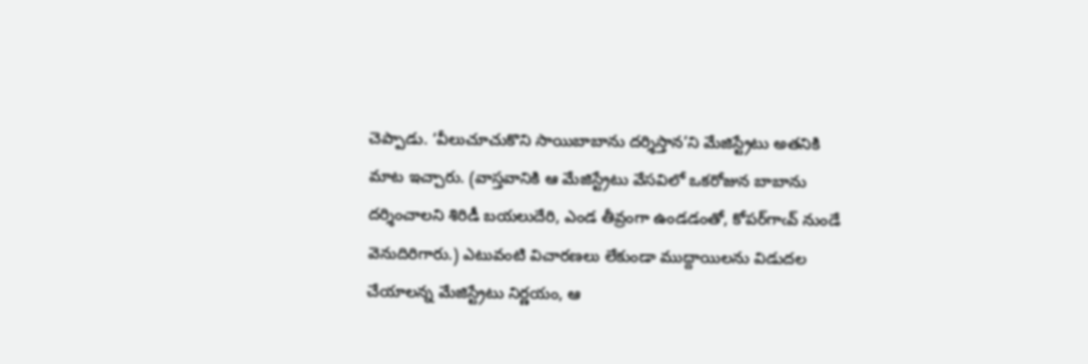చెప్పాడు. ‘వీలుచూచుకొని సాయిబాబాను దర్శిస్తాన’ని మేజిస్ట్రేటు అతనికి మాట ఇచ్చారు. (వాస్తవానికి ఆ మేజిస్ట్రేటు వేసవిలో ఒకరోజున బాబాను దర్శించాలని శిరిడీ బయలుదేరి, ఎండ తీవ్రంగా ఉండడంతో, కోపర్‌గాఁవ్ నుండే వెనుదిరిగారు.) ఎటువంటి విచారణలు లేకుండా ముద్దాయిలను విడుదల చేయాలన్న మేజిస్ట్రేటు నిర్ణయం, ఆ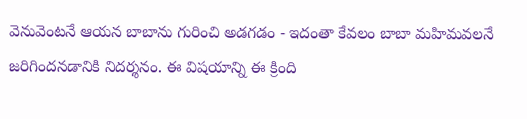వెనువెంటనే ఆయన బాబాను గురించి అడగడం - ఇదంతా కేవలం బాబా మహిమవలనే జరిగిందనడానికి నిదర్శనం. ఈ విషయాన్ని ఈ క్రింది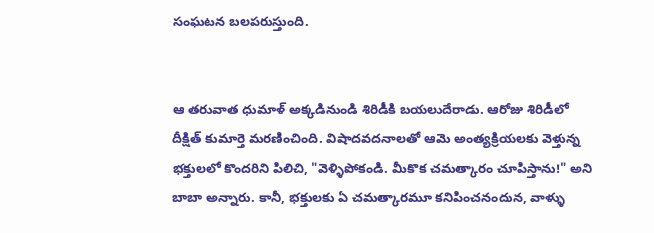సంఘటన బలపరుస్తుంది.


ఆ తరువాత ధుమాళ్ అక్కడినుండి శిరిడీకి బయలుదేరాడు. ఆరోజు శిరిడీలో దీక్షిత్ కుమార్తె మరణించింది. విషాదవదనాలతో ఆమె అంత్యక్రియలకు వెళ్తున్న భక్తులలో కొందరిని పిలిచి, "వెళ్ళిపోకండి. మీకొక చమత్కారం చూపిస్తాను!" అని బాబా అన్నారు. కానీ, భక్తులకు ఏ చమత్కారమూ కనిపించనందున, వాళ్ళు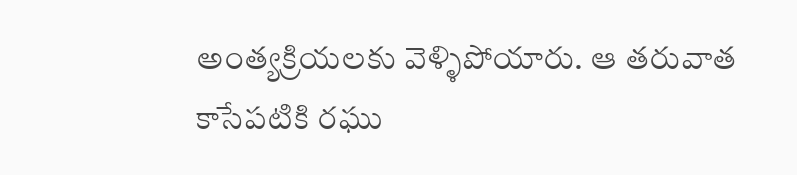అంత్యక్రియలకు వెళ్ళిపోయారు. ఆ తరువాత కాసేపటికి రఘు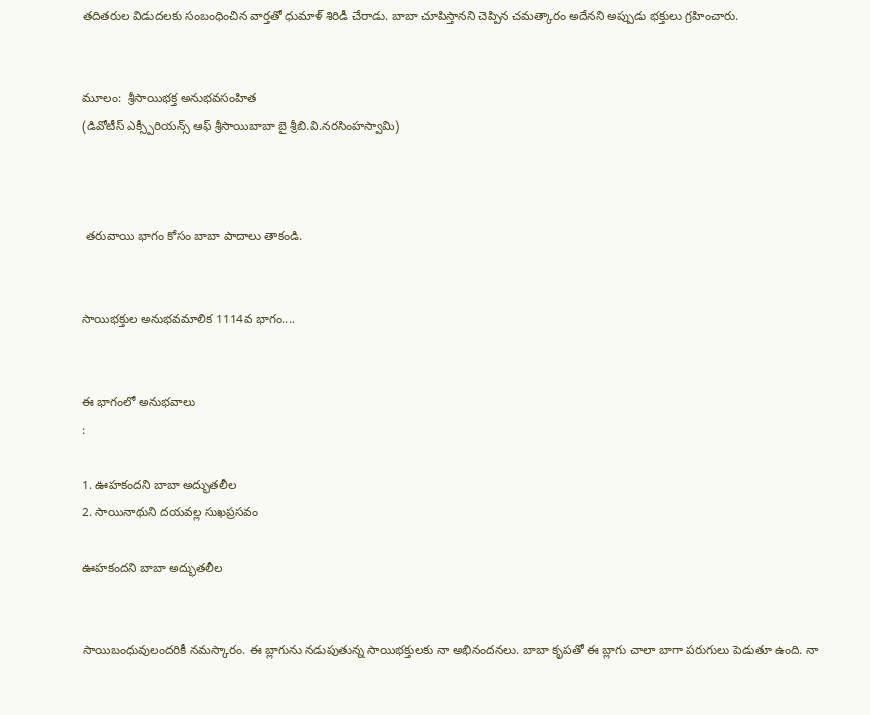తదితరుల విడుదలకు సంబంధించిన వార్తతో ధుమాళ్ శిరిడీ చేరాడు. బాబా చూపిస్తానని చెప్పిన చమత్కారం అదేనని అప్పుడు భక్తులు గ్రహించారు.


మూలం:  శ్రీసాయిభక్త అనుభవసంహిత
(డివోటీస్ ఎక్స్పీరియన్స్ ఆఫ్ శ్రీసాయిబాబా బై శ్రీబి.వి.నరసింహస్వామి)



 తరువాయి భాగం కోసం బాబా పాదాలు తాకండి.


సాయిభక్తుల అనుభవమాలిక 1114వ భాగం....


ఈ భాగంలో అనుభవాలు
:

1. ఊహకందని బాబా అద్భుతలీల
2. సాయినాథుని దయవల్ల సుఖప్రసవం

ఊహకందని బాబా అద్భుతలీల


సాయిబంధువులందరికీ నమస్కారం. ఈ బ్లాగును నడుపుతున్న సాయిభక్తులకు నా అభినందనలు. బాబా కృపతో ఈ బ్లాగు చాలా బాగా పరుగులు పెడుతూ ఉంది. నా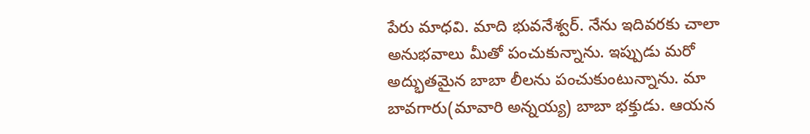పేరు మాధవి. మాది భువనేశ్వర్. నేను ఇదివరకు చాలా అనుభవాలు మీతో పంచుకున్నాను. ఇప్పుడు మరో అద్భుతమైన బాబా లీలను పంచుకుంటున్నాను. మా బావగారు(మావారి అన్నయ్య) బాబా భక్తుడు. ఆయన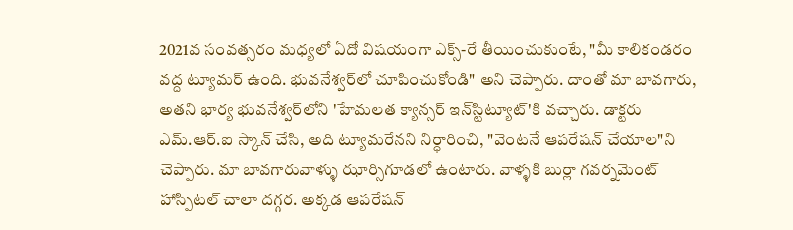2021వ సంవత్సరం మధ్యలో ఏదో విషయంగా ఎక్స్-రే తీయించుకుంటే, "మీ కాలికండరం వద్ద ట్యూమర్ ఉంది. భువనేశ్వర్‌లో చూపించుకోండి" అని చెప్పారు. దాంతో మా బావగారు, అతని భార్య భువనేశ్వర్‌లోని 'హేమలత క్యాన్సర్ ఇన్‌స్టిట్యూట్'కి వచ్చారు. డాక్టరు ఎమ్.ఆర్.ఐ స్కాన్ చేసి, అది ట్యూమరేనని నిర్ధారించి, "వెంటనే ఆపరేషన్ చేయాల"ని చెప్పారు. మా బావగారువాళ్ళు ఝార్సిగూడలో ఉంటారు. వాళ్ళకి బుర్లా గవర్నమెంట్ హాస్పిటల్ చాలా దగ్గర. అక్కడ ఆపరేషన్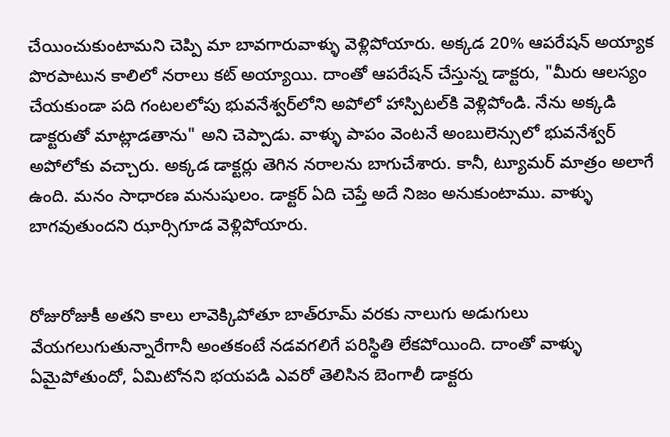చేయించుకుంటామని చెప్పి మా బావగారువాళ్ళు వెళ్లిపోయారు. అక్కడ 20% ఆపరేషన్ అయ్యాక పొరపాటున కాలిలో నరాలు కట్ అయ్యాయి. దాంతో ఆపరేషన్ చేస్తున్న డాక్టరు, "మీరు ఆలస్యం చేయకుండా పది గంటలలోపు భువనేశ్వర్‌లోని అపోలో హాస్పిటల్‌కి వెళ్లిపోండి. నేను అక్కడి డాక్టరుతో మాట్లాడతాను" అని చెప్పాడు. వాళ్ళు పాపం వెంటనే అంబులెన్సులో భువనేశ్వర్ అపోలోకు వచ్చారు. అక్కడ డాక్టర్లు తెగిన నరాలను బాగుచేశారు. కానీ, ట్యూమర్ మాత్రం అలాగే ఉంది. మనం సాధారణ మనుషులం. డాక్టర్ ఏది చెప్తే అదే నిజం అనుకుంటాము. వాళ్ళు బాగవుతుందని ఝార్సిగూడ వెళ్లిపోయారు.


రోజురోజుకీ అతని కాలు లావెక్కిపోతూ బాత్‌రూమ్ వరకు నాలుగు అడుగులు వేయగలుగుతున్నారేగానీ అంతకంటే నడవగలిగే పరిస్థితి లేకపోయింది. దాంతో వాళ్ళు ఏమైపోతుందో, ఏమిటోనని భయపడి ఎవరో తెలిసిన బెంగాలీ డాక్టరు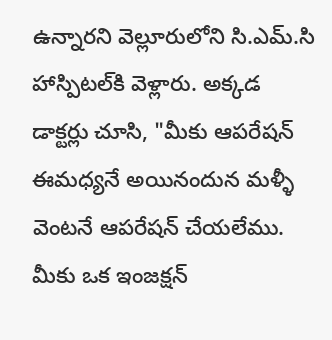ఉన్నారని వెల్లూరులోని సి.ఎమ్.సి హాస్పిటల్‍కి వెళ్లారు. అక్కడ డాక్టర్లు చూసి, "మీకు ఆపరేషన్ ఈమధ్యనే అయినందున మళ్ళీ వెంటనే ఆపరేషన్ చేయలేము. మీకు ఒక ఇంజక్షన్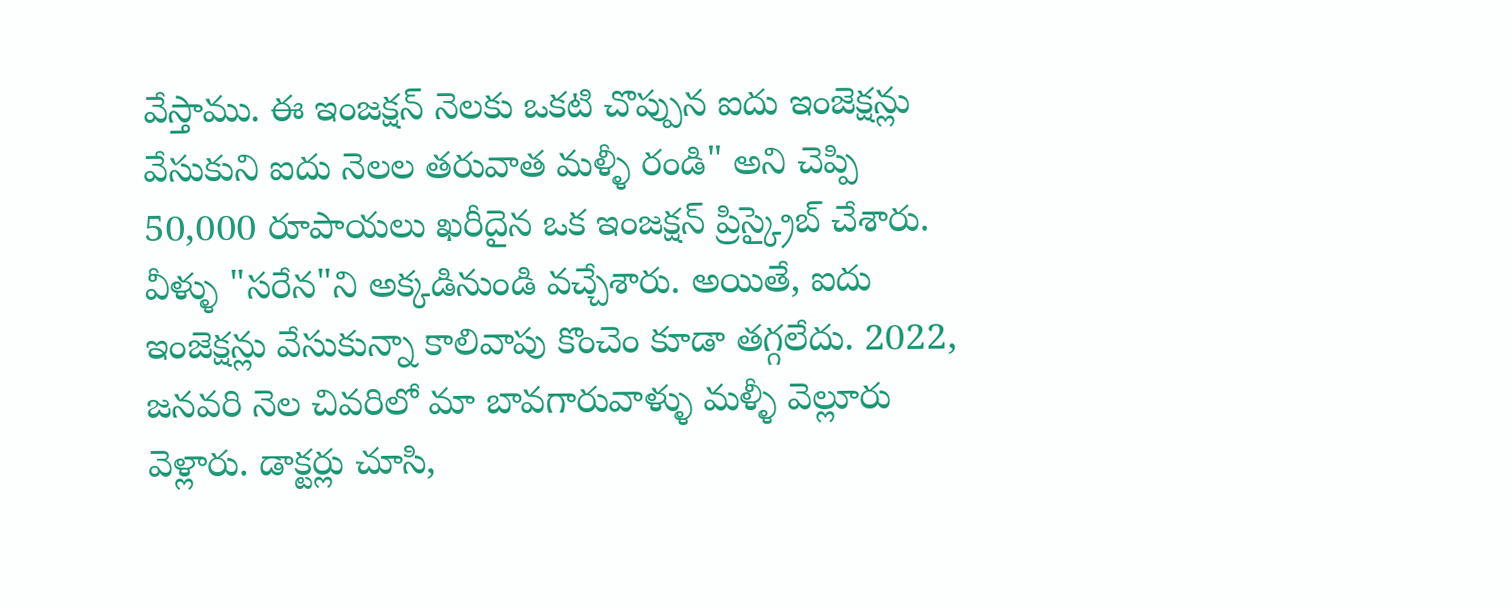వేస్తాము. ఈ ఇంజక్షన్ నెలకు ఒకటి చొప్పున ఐదు ఇంజెక్షన్లు వేసుకుని ఐదు నెలల తరువాత మళ్ళీ రండి" అని చెప్పి 50,000 రూపాయలు ఖరీదైన ఒక ఇంజక్షన్ ప్రిస్క్రైబ్ చేశారు. వీళ్ళు "సరేన"ని అక్కడినుండి వచ్చేశారు. అయితే, ఐదు ఇంజెక్షన్లు వేసుకున్నా కాలివాపు కొంచెం కూడా తగ్గలేదు. 2022, జనవరి నెల చివరిలో మా బావగారువాళ్ళు మళ్ళీ వెల్లూరు వెళ్లారు. డాక్టర్లు చూసి,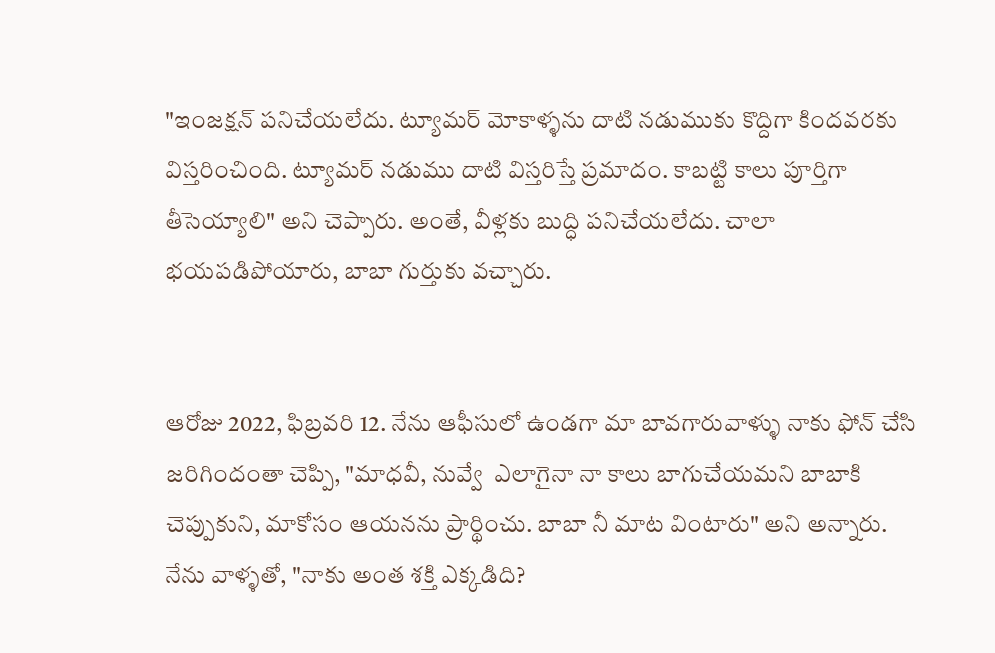"ఇంజక్షన్ పనిచేయలేదు. ట్యూమర్ మోకాళ్ళను దాటి నడుముకు కొద్దిగా కిందవరకు విస్తరించింది. ట్యూమర్ నడుము దాటి విస్తరిస్తే ప్రమాదం. కాబట్టి కాలు పూర్తిగా తీసెయ్యాలి" అని చెప్పారు. అంతే, వీళ్లకు బుద్ధి పనిచేయలేదు. చాలా భయపడిపోయారు, బాబా గుర్తుకు వచ్చారు.


ఆరోజు 2022, ఫిబ్రవరి 12. నేను ఆఫీసులో ఉండగా మా బావగారువాళ్ళు నాకు ఫోన్ చేసి జరిగిందంతా చెప్పి, "మాధవీ, నువ్వే  ఎలాగైనా నా కాలు బాగుచేయమని బాబాకి చెప్పుకుని, మాకోసం ఆయనను ప్రార్థించు. బాబా నీ మాట వింటారు" అని అన్నారు. నేను వాళ్ళతో, "నాకు అంత శక్తి ఎక్కడిది?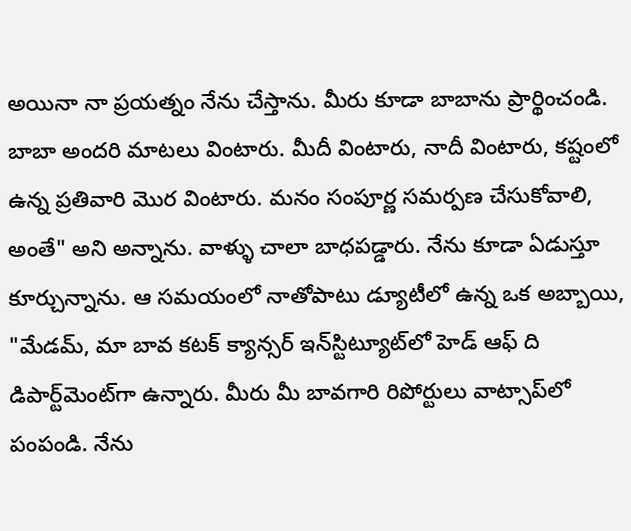అయినా నా ప్రయత్నం నేను చేస్తాను. మీరు కూడా బాబాను ప్రార్థించండి. బాబా అందరి మాటలు వింటారు. మీదీ వింటారు, నాదీ వింటారు, కష్టంలో ఉన్న ప్రతివారి మొర వింటారు. మనం సంపూర్ణ సమర్పణ చేసుకోవాలి, అంతే" అని అన్నాను. వాళ్ళు చాలా బాధపడ్డారు. నేను కూడా ఏడుస్తూ కూర్చున్నాను. ఆ సమయంలో నాతోపాటు డ్యూటీలో ఉన్న ఒక అబ్బాయి, "మేడమ్, మా బావ కటక్ క్యాన్సర్ ఇన్‌స్టిట్యూట్‍లో హెడ్ ఆఫ్ ది డిపార్ట్‌మెంట్‍గా ఉన్నారు. మీరు మీ బావగారి రిపోర్టులు వాట్సాప్‍లో పంపండి. నేను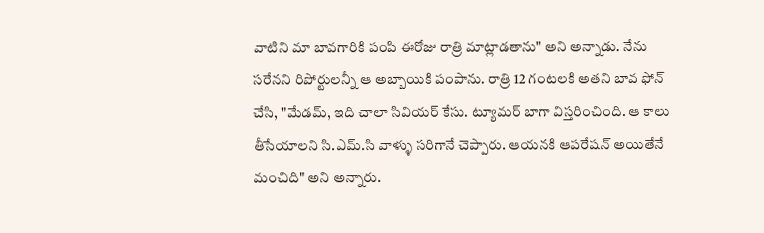వాటిని మా బావగారికి పంపి ఈరోజు రాత్రి మాట్లాడతాను" అని అన్నాడు. నేను సరేనని రిపోర్టులన్నీ ఆ అబ్బాయికి పంపాను. రాత్రి 12 గంటలకి అతని బావ ఫోన్ చేసి, "మేడమ్, ఇది చాలా సివియర్ కేసు. ట్యూమర్ బాగా విస్తరించింది. ఆ కాలు తీసేయాలని సి.ఎమ్.సి వాళ్ళు సరిగానే చెప్పారు. ఆయనకి ఆపరేషన్ అయితేనే మంచిది" అని అన్నారు.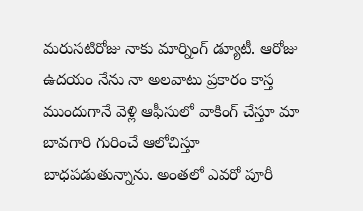మరుసటిరోజు నాకు మార్నింగ్ డ్యూటీ. ఆరోజు ఉదయం నేను నా అలవాటు ప్రకారం కాస్త ముందుగానే వెళ్లి ఆఫీసులో వాకింగ్ చేస్తూ మా బావగారి గురించే ఆలోచిస్తూ బాధపడుతున్నాను. అంతలో ఎవరో పూరీ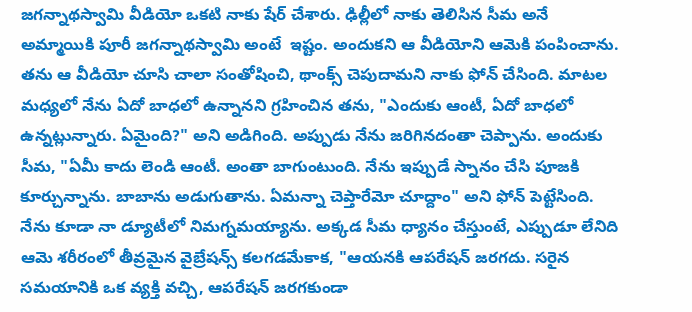జగన్నాథస్వామి వీడియో ఒకటి నాకు షేర్ చేశారు. ఢిల్లీలో నాకు తెలిసిన సీమ అనే అమ్మాయికి పూరీ జగన్నాథస్వామి అంటే  ఇష్టం. అందుకని ఆ వీడియోని ఆమెకి పంపించాను. తను ఆ వీడియో చూసి చాలా సంతోషించి, థాంక్స్ చెపుదామని నాకు ఫోన్ చేసింది. మాటల మధ్యలో నేను ఏదో బాధలో ఉన్నానని గ్రహించిన తను, "ఎందుకు ఆంటీ, ఏదో బాధలో ఉన్నట్లున్నారు. ఏమైంది?" అని అడిగింది. అప్పుడు నేను జరిగినదంతా చెప్పాను. అందుకు సీమ, "ఏమీ కాదు లెండి ఆంటీ. అంతా బాగుంటుంది. నేను ఇప్పుడే స్నానం చేసి పూజకి కూర్చున్నాను. బాబాను అడుగుతాను. ఏమన్నా చెప్తారేమో చూద్దాం" అని ఫోన్ పెట్టేసింది. నేను కూడా నా డ్యూటీలో నిమగ్నమయ్యాను. అక్కడ సీమ ధ్యానం చేస్తుంటే, ఎప్పుడూ లేనిది ఆమె శరీరంలో తీవ్రమైన వైబ్రేషన్స్ కలగడమేకాక, "ఆయనకి ఆపరేషన్ జరగదు. సరైన సమయానికి ఒక వ్యక్తి వచ్చి, ఆపరేషన్ జరగకుండా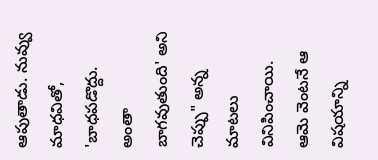ఆపుతాడు. నువ్వు మాధవితో, 'బాధపడొద్దు. అంతా బాగవుతుంది' అని చెప్పు" అన్న మాటలు వినిపించాయి. ఆమె వెంటనే ఆ విషయాన్ని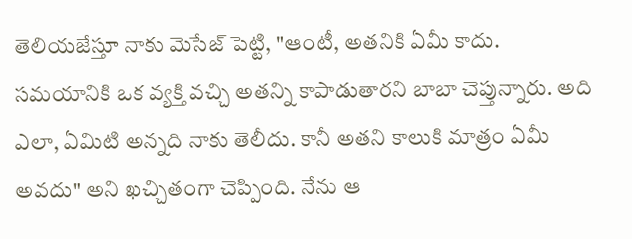తెలియజేస్తూ నాకు మెసేజ్ పెట్టి, "ఆంటీ, అతనికి ఏమీ కాదు. సమయానికి ఒక వ్యక్తి వచ్చి అతన్ని కాపాడుతారని బాబా చెప్తున్నారు. అది ఎలా, ఏమిటి అన్నది నాకు తెలీదు. కానీ అతని కాలుకి మాత్రం ఏమీ అవదు" అని ఖచ్చితంగా చెప్పింది. నేను ఆ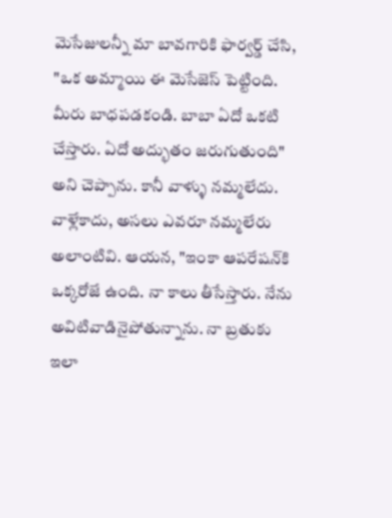మెసేజులన్నీ మా బావగారికి ఫార్వర్డ్ చేసి, "ఒక అమ్మాయి ఈ మెసేజెస్ పెట్టింది. మీరు బాధపడకండి. బాబా ఏదో ఒకటి చేస్తారు. ఏదో అద్భుతం జరుగుతుంది" అని చెప్పాను. కానీ వాళ్ళు నమ్మలేదు. వాళ్లేకాదు, అసలు ఎవరూ నమ్మలేరు అలాంటివి. ఆయన, "ఇంకా ఆపరేషన్‍కి ఒక్కరోజే ఉంది. నా కాలు తీసేస్తారు. నేను అవిటివాడినైపోతున్నాను. నా బ్రతుకు ఇలా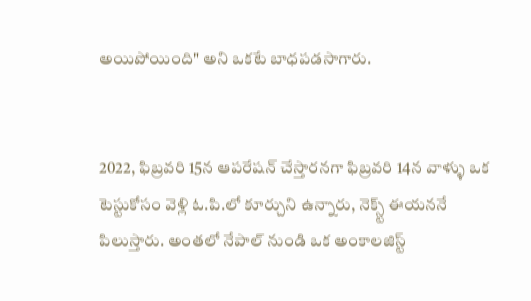అయిపోయింది" అని ఒకటే బాధపడసాగారు.


2022, ఫిబ్రవరి 15న ఆపరేషన్ చేస్తారనగా ఫిబ్రవరి 14న వాళ్ళు ఒక టెస్టుకోసం వెళ్లి ఓ.పి.లో కూర్చుని ఉన్నారు, నెక్స్ట్ ఈయననే పిలుస్తారు. అంతలో నేపాల్ నుండి ఒక అంకాలజిస్ట్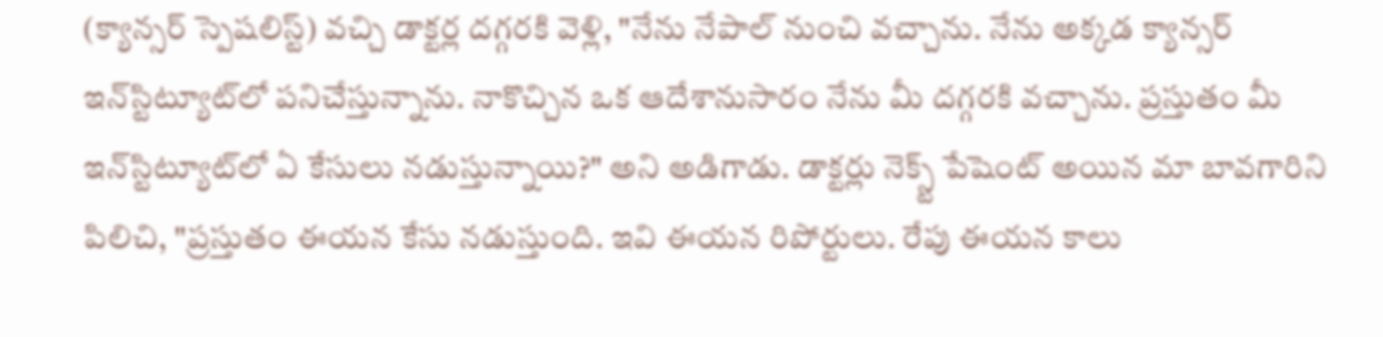(క్యాన్సర్ స్పెషలిస్ట్) వచ్చి డాక్టర్ల దగ్గరకి వెళ్లి, "నేను నేపాల్ నుంచి వచ్చాను. నేను అక్కడ క్యాన్సర్ ఇన్‌స్టిట్యూట్‍లో పనిచేస్తున్నాను. నాకొచ్చిన ఒక ఆదేశానుసారం నేను మీ దగ్గరకి వచ్చాను. ప్రస్తుతం మీ ఇన్‌స్టిట్యూట్‍లో ఏ కేసులు నడుస్తున్నాయి?" అని అడిగాడు. డాక్టర్లు నెక్స్ట్ పేషెంట్ అయిన మా బావగారిని పిలిచి, "ప్రస్తుతం ఈయన కేసు నడుస్తుంది. ఇవి ఈయన రిపోర్టులు. రేపు ఈయన కాలు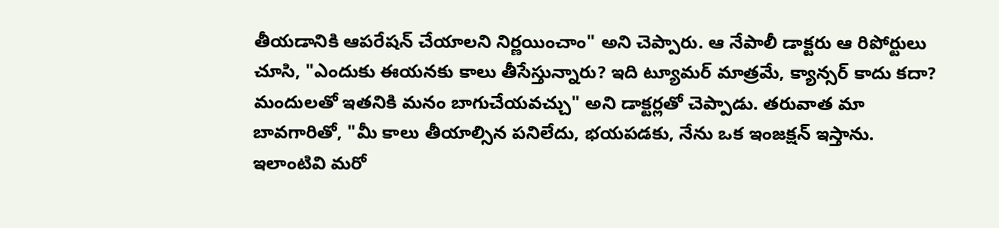తీయడానికి ఆపరేషన్ చేయాలని నిర్ణయించాం" అని చెప్పారు. ఆ నేపాలీ డాక్టరు ఆ రిపోర్టులు చూసి, "ఎందుకు ఈయనకు కాలు తీసేస్తున్నారు? ఇది ట్యూమర్ మాత్రమే, క్యాన్సర్ కాదు కదా? మందులతో ఇతనికి మనం బాగుచేయవచ్చు" అని డాక్టర్లతో చెప్పాడు. తరువాత మా బావగారితో, "మీ కాలు తీయాల్సిన పనిలేదు, భయపడకు, నేను ఒక ఇంజక్షన్ ఇస్తాను. ఇలాంటివి మరో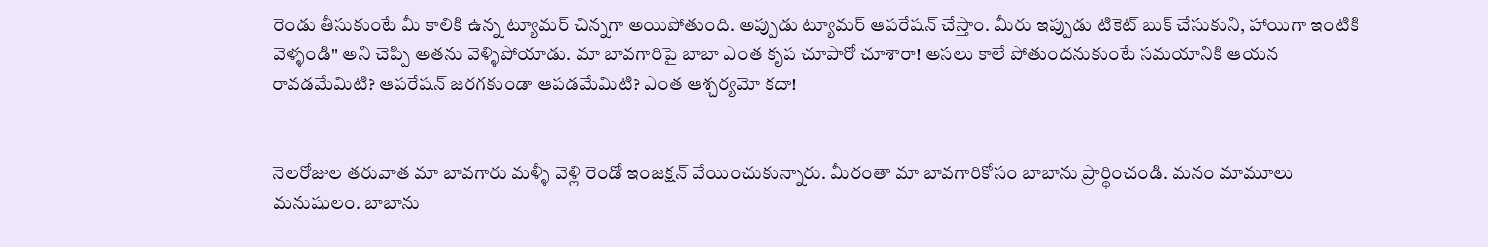రెండు తీసుకుంటే మీ కాలికి ఉన్న ట్యూమర్ చిన్నగా అయిపోతుంది. అప్పుడు ట్యూమర్ ఆపరేషన్ చేస్తాం. మీరు ఇప్పుడు టికెట్ బుక్ చేసుకుని, హాయిగా ఇంటికి వెళ్ళండి" అని చెప్పి అతను వెళ్ళిపోయాడు. మా బావగారిపై బాబా ఎంత కృప చూపారో చూశారా! అసలు కాలే పోతుందనుకుంటే సమయానికి ఆయన రావడమేమిటి? ఆపరేషన్ జరగకుండా ఆపడమేమిటి? ఎంత ఆశ్చర్యమో కదా!


నెలరోజుల తరువాత మా బావగారు మళ్ళీ వెళ్లి రెండో ఇంజక్షన్ వేయించుకున్నారు. మీరంతా మా బావగారికోసం బాబాను ప్రార్థించండి. మనం మామూలు మనుషులం. బాబాను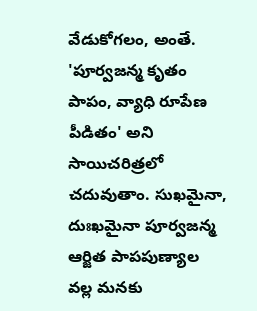వేడుకోగలం, అంతే. 'పూర్వజన్మ కృతం పాపం, వ్యాధి రూపేణ పీడితం' అని సాయిచరిత్రలో చదువుతాం. సుఖమైనా, దుఃఖమైనా పూర్వజన్మ ఆర్జిత పాపపుణ్యాల వల్ల మనకు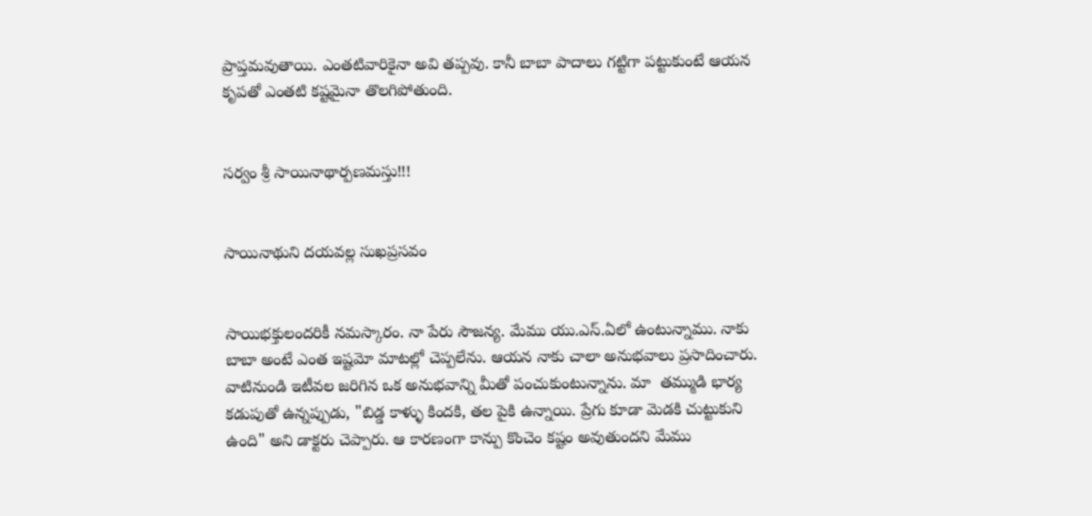ప్రాప్తమవుతాయి. ఎంతటివారికైనా అవి తప్పవు. కానీ బాబా పాదాలు గట్టిగా పట్టుకుంటే ఆయన కృపతో ఎంతటి కష్టమైనా తొలగిపోతుంది.


సర్వం శ్రీ సాయినాథార్పణమస్తు!!!


సాయినాథుని దయవల్ల సుఖప్రసవం


సాయిభక్తులందరికీ నమస్కారం. నా పేరు సౌజన్య. మేము యు.ఎస్.ఏలో ఉంటున్నాము. నాకు బాబా అంటే ఎంత ఇష్టమో మాటల్లో చెప్పలేను. ఆయన నాకు చాలా అనుభవాలు ప్రసాదించారు. వాటినుండి ఇటీవల జరిగిన ఒక అనుభవాన్ని మీతో పంచుకుంటున్నాను. మా  తమ్ముడి భార్య కడుపుతో ఉన్నప్పుడు, "బిడ్డ కాళ్ళు కిందకి, తల పైకి ఉన్నాయి. ప్రేగు కూడా మెడకి చుట్టుకుని ఉంది" అని డాక్టరు చెప్పారు. ఆ కారణంగా కాన్పు కొంచెం కష్టం అవుతుందని మేము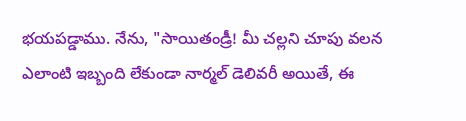భయపడ్డాము. నేను, "సాయితండ్రీ! మీ చల్లని చూపు వలన ఎలాంటి ఇబ్బంది లేకుండా నార్మల్ డెలివరీ అయితే, ఈ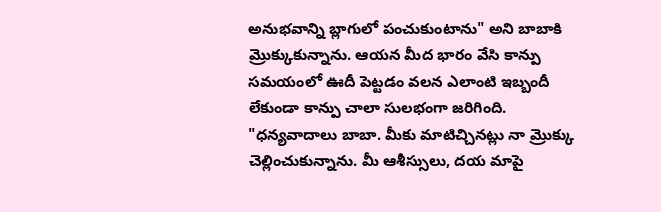అనుభవాన్ని బ్లాగులో పంచుకుంటాను" అని బాబాకి మ్రొక్కుకున్నాను. ఆయన మీద భారం వేసి కాన్పు సమయంలో ఊదీ పెట్టడం వలన ఎలాంటి ఇబ్బందీ లేకుండా కాన్పు చాలా సులభంగా జరిగింది. "ధన్యవాదాలు బాబా. మీకు మాటిచ్చినట్లు నా మ్రొక్కు చెల్లించుకున్నాను. మీ ఆశీస్సులు, దయ మాపై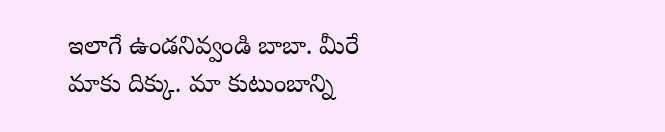ఇలాగే ఉండనివ్వండి బాబా. మీరే మాకు దిక్కు. మా కుటుంబాన్ని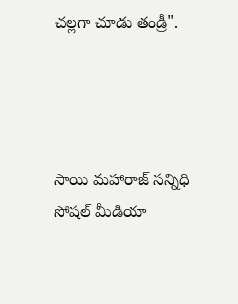చల్లగా చూడు తండ్రీ".




సాయి మహారాజ్ సన్నిధి సోషల్ మీడియా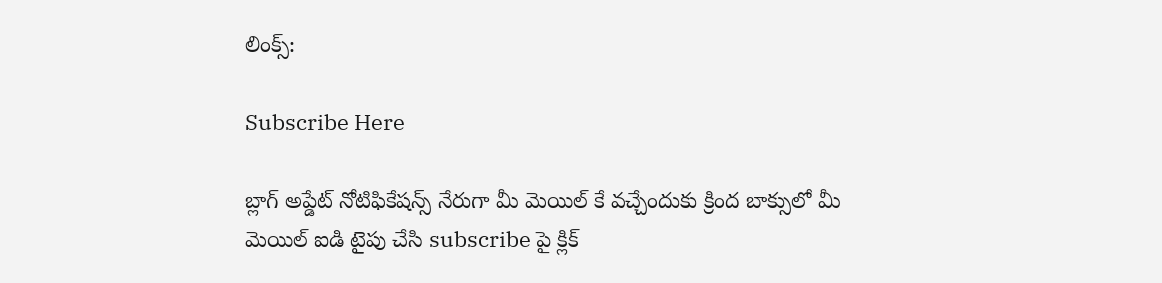లింక్స్:

Subscribe Here

బ్లాగ్ అప్డేట్ నోటిఫికేషన్స్ నేరుగా మీ మెయిల్ కే వచ్చేందుకు క్రింద బాక్సులో మీ మెయిల్ ఐడి టైపు చేసి subscribe పై క్లిక్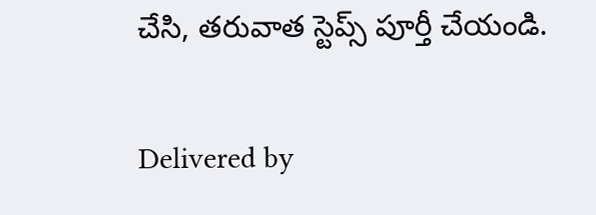చేసి, తరువాత స్టెప్స్ పూర్తీ చేయండి.

Delivered by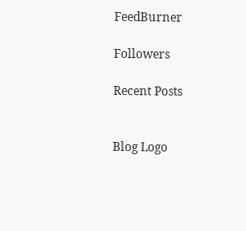FeedBurner

Followers

Recent Posts


Blog Logo